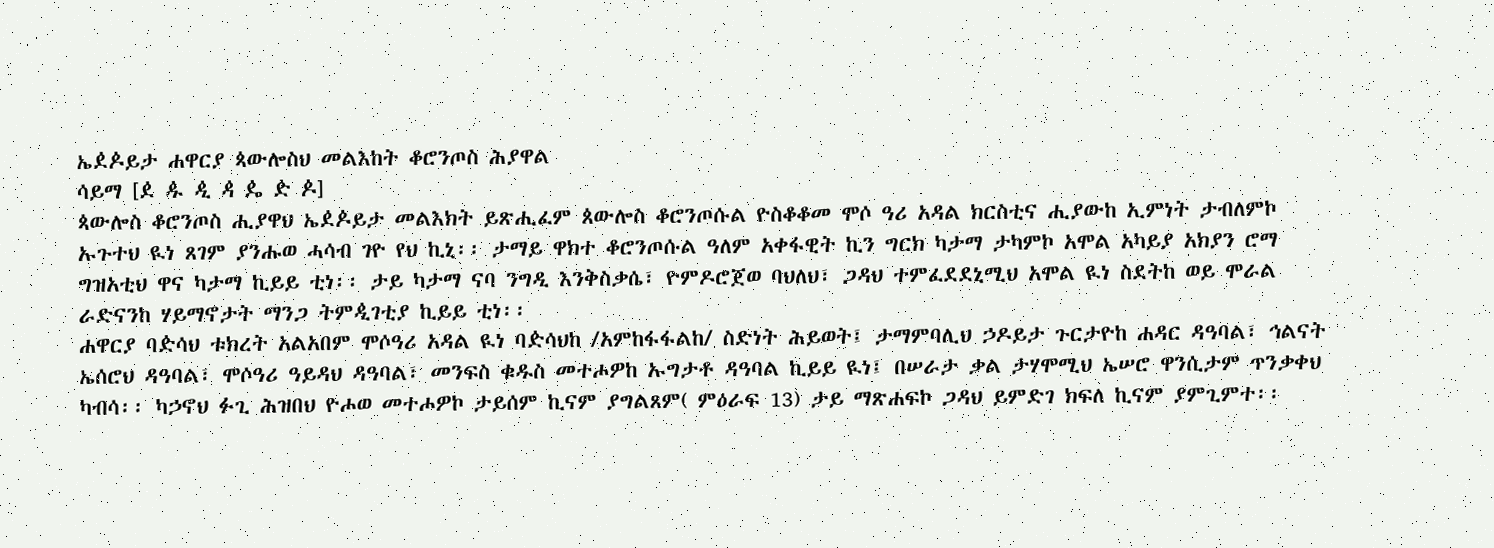ኤዸዾይታ ሐዋርያ ጳውሎስህ መልእከት ቆሮንጦስ ሕያዋል
ሳይማ [ዸ ዹ ዺ ዻ ዼ ዽ ዾ]
ጳውሎስ ቆሮንጦስ ሒያዋህ ኤዸዾይታ መልእክት ይጽሒፈም ጰውሎስ ቆሮንጦሱል ዮስቆቆመ ሞሶ ዓሪ አዳል ክርስቲና ሒያውከ ኢምነት ታብለምኮ ኡጉተህ ዪነ ጸገም ያንሑወ ሓሳብ ገዮ የህ ኪኒ፡፡ ታማይ ዋክተ ቆሮንጦሱል ዓለም አቀፋዊት ኪን ግርክ ካታማ ታካምኮ አሞል አካይያ አክያን ሮማ ግዝአቲህ ዋና ካታማ ኪይይ ቲነ፡፡ ታይ ካታማ ናባ ንግዲ እንቅስቃሴ፣ ዮምዶሮጀወ ባህለህ፣ ጋዳህ ተምፈደደኒሚህ አሞል ዪነ ስደትከ ወይ ሞራል ራድናንከ ሃይማኖታት ማንጋ ትምዺገቲያ ኪይይ ቲነ፡፡
ሐዋርያ ባዽሳህ ቱክረት አልአበም ሞሶዓሪ አዳል ዪነ ባዽሳህከ /አምከፋፋልከ/ ስድነት ሕይወት፤ ታማምባሊህ ኃዶይታ ጉርታዮከ ሐዳር ዳዓባል፣ ኅልናት ኤሰሮህ ዳዓባል፣ ሞሶዓሪ ዓይዳህ ዳዓባል፣ መንፍስ ቁዱስ መተሖዎከ ኡግታቶ ዳዓባል ኪይይ ዪነ፤ በሠራታ ቃል ታሃሞሚህ ኤሠሮ ዋንሲታም ጥንቃቀህ ካብሳ፡፡ ካኃኖህ ፉጊ ሕዝበህ ዮሖወ መተሖዎኮ ታይሰም ኪናም ያግልጸም( ምዕራፍ 13) ታይ ማጽሐፍኮ ጋዳህ ይምድገ ክፍለ ኪናም ያምጊምተ፡፡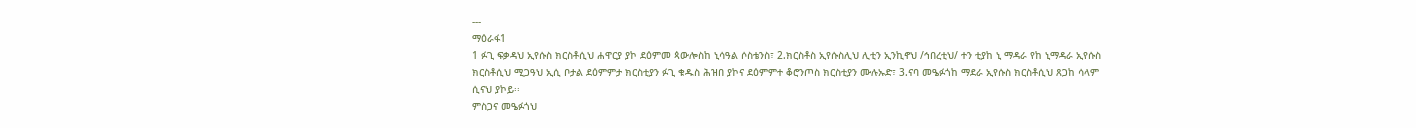---
ማዕራፋ1
1 ፉጊ ፍቃዳህ ኢየሱስ ክርስቶሲህ ሐዋርያ ያኮ ደዕምመ ጳውሎስከ ኒሳዓል ሶስቴንስ፣ 2.ክርስቶስ ኢየሱስሊህ ሊቲን ኢንኪኖህ /ኅበረቲህ/ ተን ቲያከ ኒ ማዳራ የከ ኒማዳራ ኢየሱስ ክርስቶሲህ ሚጋዓህ ኢሲ ቦታል ደዕምምታ ክርስቲያን ፉጊ ቁዱስ ሕዝበ ያኮና ደዕምምተ ቆሮንጦስ ክርስቲያን ሙሉኡድ፣ 3.ናባ መዔፉጎከ ማደራ ኢየሱስ ክርስቶሲህ ጸጋከ ሳላም ሲናህ ያኮይ፡፡
ምስጋና መዔፉጎህ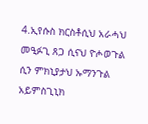4.ኢየሱስ ክርስቶሲህ አራሓህ መዒፉጊ ጸጋ ሲናህ ዮሖወጉል ሲን ምክኒያታህ ኡማንጉል አይምስጊኒክ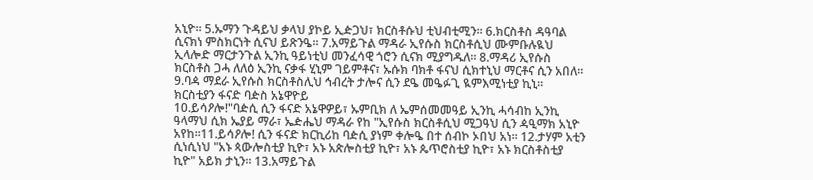አኒዮ፡፡ 5.ኡማን ጉዳይህ ቃላህ ያኮይ ኢዽጋህ፣ ክርስቶሱህ ቲህብቲሚን፡፡ 6.ክርስቶስ ዳዓባል ሲናክነ ምስክርነት ሲናህ ይጽንዔ፡፡ 7.አማይጉል ማዳራ ኢየሱስ ክርስቶሲህ ሙምቡሉዪህ ኢላሎድ ማርታንጉል ኢንኪ ዓይነቲህ መንፈሳዊ ጎሮን ሲናክ ሚያግዱለ፡፡ 8.ማዳሪ ኢየሱስ ክርስቶስ ጋሓ ለለዕ ኢንኪ ናቃፋ ሂኒም ገይምቶና፣ ኡሱክ ባክቶ ፋናህ ሲክተኒህ ማርቶና ሲን አበለ፡፡ 9.ባዻ ማደራ ኢየሱስ ክርስቶስሊህ ኅብረት ታሎና ሲን ደዔ መዔፉጊ ዪምእሚነቲያ ኪኒ፡፡
ክርስቲያን ፋናድ ባዽስ አኔዋዮይ
10.ይሳዖሎ!"ባዽሲ ሲን ፋናድ አኔዋዎይ፣ ኡምቢክ ለ ኤምሰመመዓይ ኢንኪ ሓሳብከ ኢንኪ ዓላማህ ሲክ ኤያይ ማራ፣ ኤዽሔህ ማዳራ የከ "ኢየሱስ ክርስቶሲህ ሚጋዓህ ሲን ዻዒማክ አኒዮ አየከ፡፡11.ይሳዖሎ! ሲን ፋናድ ክርኪሪከ ባዽሲ ያነም ቀሎዔ በተ ሰብኮ ኦበህ አነ፡፡ 12.ታሃም አቲን ሲነሲነህ "አኑ ጳውሎስቲያ ኪዮ፣ አኑ አጵሎስቲያ ኪዮ፣ አኑ ጴጥሮስቲያ ኪዮ፣ አኑ ክርስቶስቲያ ኪዮ" አይክ ታኒን፡፡ 13.አማይጉል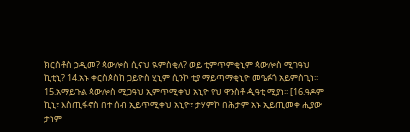ክርስቶስ ኃዲመ? ጳውሎስ ሲናህ ዪምስቂለ? ወይ ቲምጥምቂኒም ጳውሎስ ሚገዓህ ኪቲኒ? 14.አኑ ቀርስጶስከ ጋይዮስ ሂኒም ሲንኮ ቲያ ማይጣማቂኒዮ መዔፉጎ አይምስጊነ፡፡ 15.አማይጉል ጳውሎስ ሚጋዓህ ኢምጥሚቀህ አኒዮ የህ ዋንስቶ ዺዓቲ ሚያነ፡፡ [16.ዓዶም ኪኒ፣ እስጢፋኖስ በተ ሰብ ኢይጥሚቀህ አኒዮ፣ ታሃምኮ በሕታም አኑ ኢይጢመቀ ሒያው ታነም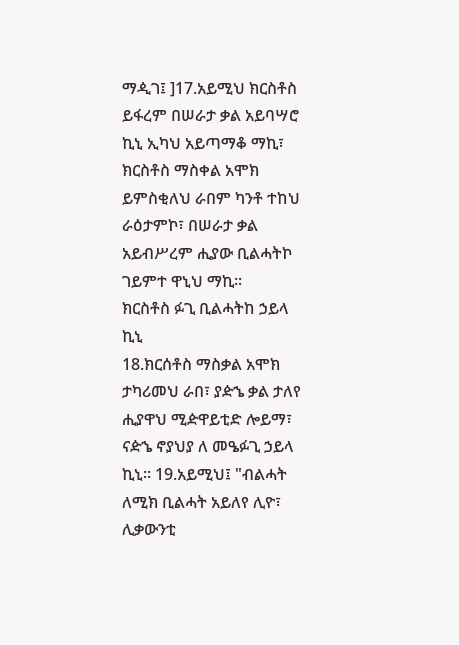ማዺገ፤ ]17.አይሚህ ክርስቶስ ይፋረም በሠራታ ቃል አይባሣሮ ኪኒ ኢካህ አይጣማቆ ማኪ፣ ክርስቶስ ማስቀል አሞክ ይምስቂለህ ራበም ካንቶ ተከህ ራዕታምኮ፣ በሠራታ ቃል አይብሥረም ሒያው ቢልሓትኮ ገይምተ ዋኒህ ማኪ፡፡
ክርስቶስ ፉጊ ቢልሓትከ ኃይላ ኪኒ
18.ክርሰቶስ ማስቃል አሞክ ታካሪመህ ራበ፣ ያዽኄ ቃል ታለየ ሒያዋህ ሚዽዋይቲድ ሎይማ፣ ናዽኄ ኖያህያ ለ መዔፉጊ ኃይላ ኪኒ፡፡ 19.አይሚህ፤ "ብልሓት ለሚክ ቢልሓት አይለየ ሊዮ፣
ሊቃውንቲ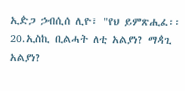ኢዽጋ ኃብሲሰ ሊዮ፣ "የህ ይምጽሒፈ፡፡
20.ኢስኪ ቢልሓት ለቲ አልያነ? ማዻጊ አልያነ?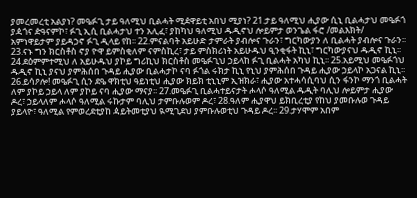ያመረመረቲ አልያነ? መዔፉጊ ታይ ዓለሚህ ቢልሓት ሚዸዋይቲ አበህ ሚያነ? 21.ታይ ዓለሚህ ሒያው ሲኒ ቢልሓታህ መዔፉጎ ያዻጎና ዽዓናምኮ፣ ፉጊ ኢሲ ቢልሓታህ ተን አሊፈ፣ ያከካህ ዓለሚህ ዱዲኖህ ሎይምታ ወንጌል ፋሮ /መልእክት/ አምነዋይታም ያይዳኃኖ ፉጊ ዲላይ የከ፡፡ 22.ምናልባት አይሁድ ታምራት ያብሎና ጉራን፣ ግርካውያን ለ ቢልሓት ያብሎና ጉራን፡፡ 23.ናኑ ግን ክርስቶስ ኖያ ዮዋ ይምስቂለም ናምስኪረ፣ ታይ ምስክሪነት አይሁዱህ ዒንቂፋት ኪኒ፣ ግርካውያናህ ዱዲኖ ኪኒ፡፡ 24.ደዕምምተሚህ ለ አይሁዱህ ያኮይ ግሪኪህ ክርስቶስ መዔፉጊህ ኃይላከ ፉጊ ቢልሓት አካህ ኪኒ፡፡ 25.አይሚህ መዔፉጎህ ዱዲኖ ኪኒ ያናህ ያምሕሰበ ጉዳይ ሒያው ቢልሓታኮ ናባ ፉጎል ሩክታ ኪኒ የኒህ ያምሕሰበ ጉዳይ ሒያው ኃይላኮ አጋናል ኪኒ፡፡ 26.ይሳዖሎ! መዔፉጊ ሲን ደዔ ዋክቲህ ዓይነቲህ ሒያው ክይክ ቲኒኒም ኢዝክራ፣ ሒያው አተሓሳሲባህ ሲን ፋንኮ ማንጎ ቢልሓት ለም ያኮይ ኃይላ ለም ያኮይ ናባ ሒያው ማናያ፡፡ 27.መዔፉጊ ቢልሓተይናታት ሖላሶ ዓለሚል ዱዲት ባሊህ ሎይምታ ሒያው ዶረ፣ ኃይላለም ሖላሶ ዓለሚል ሩኩታም ባሊህ ታምቡሉወም ዶረ፣ 28.ዓለም ሒያዋህ ይክቢረቲያ የከህ ያመቡሉወ ጉዳይ ያይላዮ፣ ዓለሚል የምወረደቲያከ ዻይትመቲያህ ዪሚጊደህ ያምቡሉወቲህ ጉዳይ ዶረ፡፡ 29.ታሃሞም አበም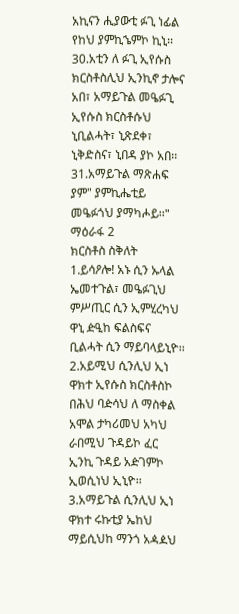አኪናን ሒያውቲ ፉጊ ነፊል የከህ ያምኪኄምኮ ኪኒ፡፡ 30.አቲን ለ ፉጊ ኢየሱስ ክርስቶስሊህ ኢንኪኖ ታሎና አበ፣ አማይጉል መዔፉጊ ኢየሱስ ክርስቶሱህ ኒቢልሓት፣ ኒጽደቀ፣ ኒቅድስና፣ ኒበዳ ያኮ አበ፡፡ 31.አማይጉል ማጽሐፍ ያም" ያምኪሔቲይ መዔፉጎህ ያማካሖይ፡፡"
ማዕራፋ 2
ክርስቶስ ስቅለት
1.ይሳዖሎ! አኑ ሲን ኡላል ኤመተጉል፣ መዔፉጊህ ምሥጢር ሲን ኢምሂረካህ ዋኒ ዽዒከ ፍልስፍና ቢልሓት ሲን ማይባላይኒዮ፡፡ 2.አይሚህ ሲንሊህ ኢነ ዋክተ ኢየሱስ ክርስቶስኮ በሕህ ባዽሳህ ለ ማስቀል አሞል ታካሪመህ አካህ ራበሚህ ጉዳይኮ ፈር ኢንኪ ጉዳይ አዽገምኮ ኢወሲነህ ኢኒዮ፡፡ 3.አማይጉል ሲንሊህ ኢነ ዋክተ ሩኩቲያ ኤከህ ማይሲህከ ማንጎ አዻዾህ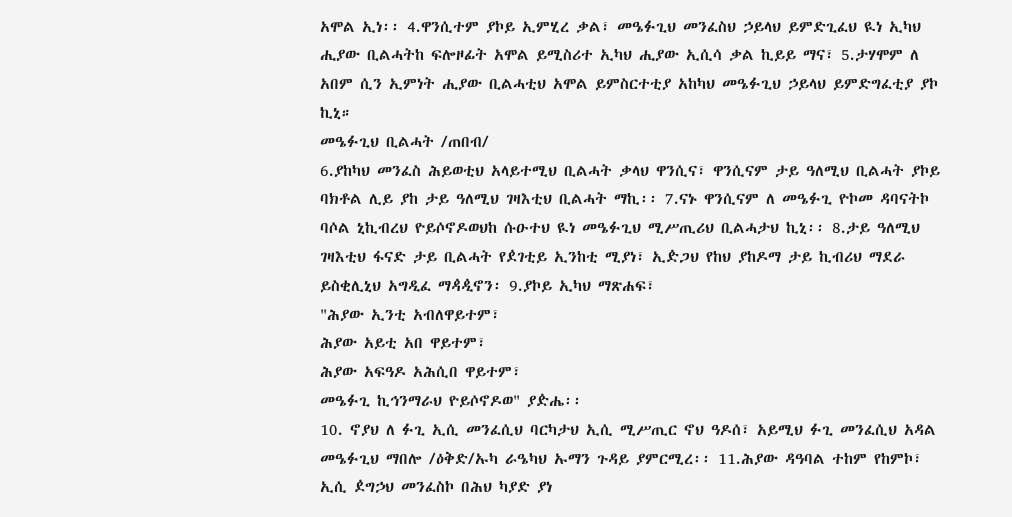አሞል ኢነ፡፡ 4.ዋንሲተም ያኮይ ኢምሂረ ቃል፣ መዔፉጊህ መንፈስህ ኃይላህ ይምድጊፈህ ዪነ ኢካህ ሒያው ቢልሓትከ ፍሎዞፊት አሞል ይሚስሪተ ኢካህ ሒያው ኢሲሳ ቃል ኪይይ ማና፣ 5.ታሃሞም ለ አበም ሲን ኢምነት ሒያው ቢልሓቲህ አሞል ይምስርተቲያ አከካህ መዔፉጊህ ኃይላህ ይምድግፈቲያ ያኮ ኪኒ።
መዔፉጊህ ቢልሓት /ጠበብ/
6.ያከካህ መንፈስ ሕይወቲህ አላይተሚህ ቢልሓት ቃላህ ዋንሲና፣ ዋንሲናም ታይ ዓለሚህ ቢልሓት ያኮይ ባክቶል ሊይ ያከ ታይ ዓለሚህ ገዛእቲህ ቢልሓት ማኪ፡፡ 7.ናኑ ዋንሲናም ለ መዔፉጊ ዮኮመ ዳባናትኮ ባሶል ኒኪብረህ ዮይሶኖዶወህከ ሱዑተህ ዪነ መዔፉጊህ ሚሥጢሪህ ቢልሓታህ ኪኒ፡፡ 8.ታይ ዓለሚህ ገዛእቲህ ፋናድ ታይ ቢልሓት የዸገቲይ ኢንከቲ ሚያነ፣ ኢዽጋህ የከህ ያከዶማ ታይ ኪብሪህ ማደራ ይስቂሊኒህ አግዲፈ ማዻዺኖን፡ 9.ያኮይ ኢካህ ማጽሐፍ፣
"ሕያው ኢንቲ አብለዋይተም፣
ሕያው አይቲ አበ ዋይተም፣
ሕያው አፍዓዶ አሕሲበ ዋይተም፣
መዔፉጊ ኪኅንማራህ ዮይሶኖዶወ" ያዽሔ፡፡
10. ኖያህ ለ ፉጊ ኢሲ መንፈሲህ ባርካታህ ኢሲ ሚሥጢር ኖህ ዓዶሰ፣ አይሚህ ፉጊ መንፈሲህ አዳል መዔፉጊህ ማበሎ /ዕቅድ/ኡካ ራዔካህ ኡማን ጉዳይ ያምርሚረ፡፡ 11.ሕያው ዳዓባል ተከም የከምኮ፣ ኢሲ ዸግኃህ መንፈስኮ በሕህ ካያድ ያነ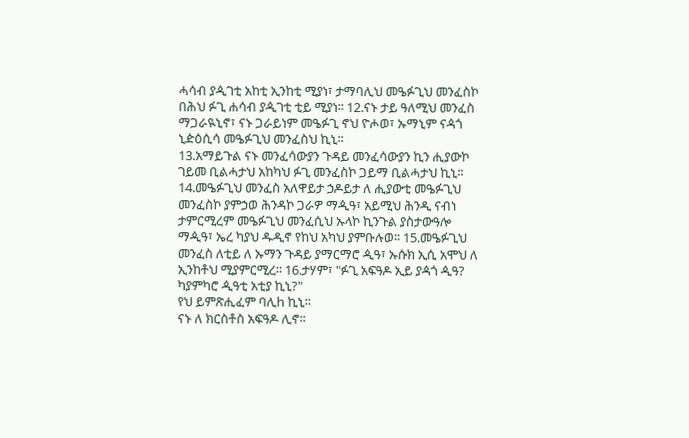ሓሳብ ያዺገቲ አከቲ ኢንከቲ ሚያነ፣ ታማባሊህ መዔፉጊህ መንፈስኮ በሕህ ፉጊ ሐሳብ ያዺገቲ ቲይ ሚያነ፡፡ 12.ናኑ ታይ ዓለሚህ መንፈስ ማጋራዪኒኖ፣ ናኑ ጋራይነም መዔፉጊ ኖህ ዮሖወ፣ ኡማኒም ናዻጎ ኒዽዕሲሳ መዔፉጊህ መንፈስህ ኪኒ፡፡
13.አማይጉል ናኑ መንፈሳውያን ጉዳይ መንፈሳውያን ኪን ሒያውኮ ገይመ ቢልሓታህ አከካህ ፉጊ መንፈስኮ ጋይማ ቢልሓታህ ኪኒ፡፡ 14.መዔፉጊህ መንፈስ አለዋይታ ኃዶይታ ለ ሒያውቲ መዔፉጊህ መንፈስኮ ያምኃወ ሕንዳኮ ጋራዎ ማዺዓ፣ አይሚህ ሕንዲ ናብነ ታምርሚረም መዔፉጊህ መንፈሲህ ኡላኮ ኪንጉል ያስታውዓሎ ማዺዓ፣ ኤረ ካያህ ዱዲኖ የከህ አካህ ያምቡሉወ፡፡ 15.መዔፉጊህ መንፈስ ለቲይ ለ ኡማን ጉዳይ ያማርማሮ ዺዓ፣ ኡሱክ ኢሲ አሞህ ለ ኢንከቶህ ሚያምርሚረ፡፡ 16.ታሃም፣ "ፉጊ አፍዓዶ ኢይ ያዻጎ ዺዓ?
ካያምካሮ ዺዓቲ አቲያ ኪኒ?"
የህ ይምጽሒፈም ባሊh ኪኒ፡፡
ናኑ ለ ክርስቶስ አፍዓዶ ሊኖ፡፡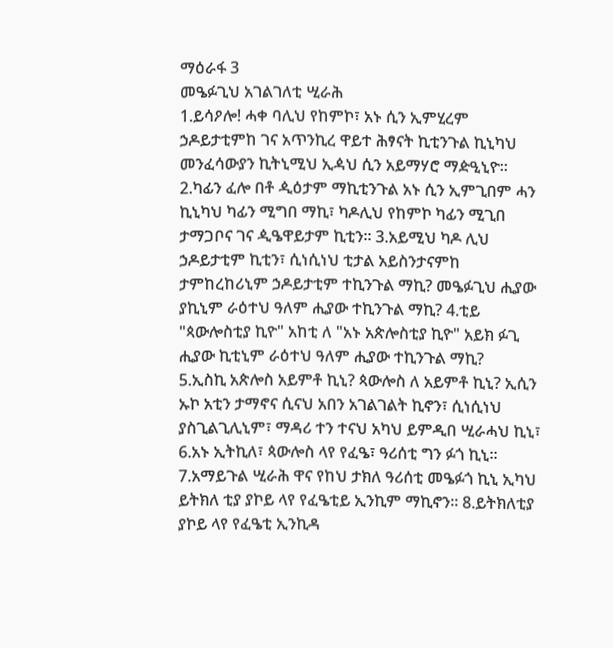ማዕራፋ 3
መዔፉጊህ አገልገለቲ ሢራሕ
1.ይሳዖሎ! ሓቀ ባሊህ የከምኮ፣ አኑ ሲን ኢምሂረም ኃዶይታቲምከ ገና አጥንኪረ ዋይተ ሕፃናት ኪቲንጉል ኪኒካህ መንፈሳውያን ኪትኒሚህ ኢዻህ ሲን አይማሃሮ ማዽዒኒዮ፡፡ 2.ካፊን ፈሎ በቶ ዺዕታም ማኪቲንጉል አኑ ሲን ኢምጊበም ሓን ኪኒካህ ካፊን ሚግበ ማኪ፣ ካዶሊህ የከምኮ ካፊን ሚጊበ ታማጋቦና ገና ዺዔዋይታም ኪቲን፡፡ 3.አይሚህ ካዶ ሊህ ኃዶይታቲም ኪቲን፣ ሲነሲነህ ቲታል አይስንታናምከ ታምከረከሪኒም ኃዶይታቲም ተኪንጉል ማኪ? መዔፉጊህ ሒያው ያኪኒም ራዕተህ ዓለም ሒያው ተኪንጉል ማኪ? 4.ቲይ "ጳውሎስቲያ ኪዮ" አከቲ ለ "አኑ አጵሎስቲያ ኪዮ" አይክ ፉጊ ሒያው ኪቲኒም ራዕተህ ዓለም ሒያው ተኪንጉል ማኪ?
5.ኢስኪ አጵሎስ አይምቶ ኪኒ? ጳውሎስ ለ አይምቶ ኪኒ? ኢሲን ኡኮ አቲን ታማኖና ሲናህ አበን አገልገልት ኪኖን፣ ሲነሲነህ ያስጊልጊሊኒም፣ ማዳሪ ተን ተናህ አካህ ይምዲበ ሢራሓህ ኪኒ፣ 6.አኑ ኢትኪለ፣ ጳውሎስ ላየ የፈዔ፣ ዓሪሰቲ ግን ፉጎ ኪኒ፡፡ 7.አማይጉል ሢራሕ ዋና የከህ ታክለ ዓሪሰቲ መዔፉጎ ኪኒ ኢካህ ይትክለ ቲያ ያኮይ ላየ የፈዔቲይ ኢንኪም ማኪኖን፡፡ 8.ይትክለቲያ ያኮይ ላየ የፈዔቲ ኢንኪዳ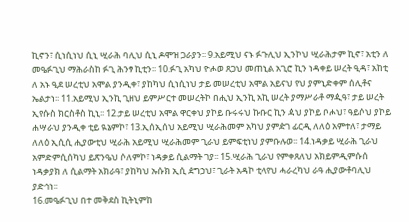ኪኖን፣ ሲነሲነህ ሲኒ ሢራሕ ባሊህ ሲኒ ዶሞዝ ጋራያን፡፡ 9.አይሚህ ናኑ ፉጉሊህ ኢንኮህ ሢራሕታም ኪኖ፣ አቲን ለ መዔፉጊህ ማሕራስከ ፉጊ ሕንፃ ኪቲን፡፡ 10.ፉጊ አካህ ዮሖወ ጸጋህ መጠኒል አጊሮ ኪን ነዳቀይ ሠረት ዒዳ፣ አከቲ ለ አኑ ዒደ ሠረቲህ አሞል ያንዲቀ፣ ያከካህ ሲነሲነህ ታይ መሠረቲህ አሞል አይናህ የህ ያምኒድቀም ሰሊቶና ኤልታነ፡፡ 11.አይሚህ ኢንኪ ጊዘህ ይምሥርተ መሠረትኮ በሒህ ኢንኪ አኪ ሠረት ያማሥራቶ ማዺዓ፣ ታይ ሠረት ኢየሱስ ክርስቶስ ኪኒ፡፡ 12.ታይ ሠረቲህ አሞል ዋርቀህ ያኮይ ቡሩሩህ ኩቡር ኪን ዻህ ያኮይ ቦሖህ፣ ዓይሶህ ያኮይ ሐሣራህ ያንዲቀ ቲይ ዪኔምኮ፣ 13.ኢሰኢሰህ አይሚህ ሢራሕመም አካህ ያምዽገ ፊርዲ ለለዕ አምተለ፣ ታማይ ለለዕ ኢሲሲ ሒያውቲህ ሢራሕ አይሚህ ሢራሕመም ጊራህ ይምፍቲነህ ያምቡሉወ፡፡ 14.ነዳቃይ ሢራሕ ጊራህ አምድምሲሰካህ ይጽንዔህ ሶለምኮ፣ ነዳቃይ ሲልማት ገያ፡፡ 15.ሢራሕ ጊራህ የምቀጸለህ አክይምዲምሱሰ ነዳቃያክ ለ ሲልማት አክራዓ፣ ያከካህ ኡሱክ ኢሲ ዸግኃህ፣ ጊራት አዳኮ ቲላየህ ሓራረካህ ራዓ ሒያውቶባሊህ ያድኅነ፡፡
16.መዔፉጊህ በተ መቅደስ ኪትኒምከ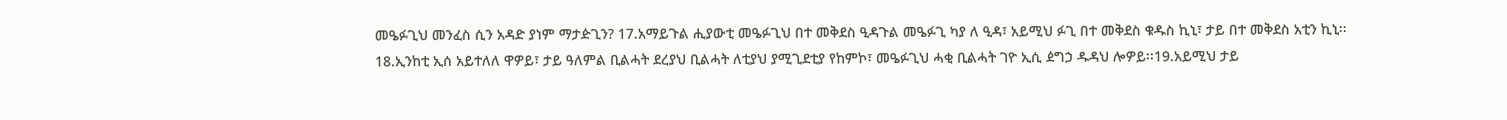መዔፉጊህ መንፈስ ሲን አዳድ ያነም ማታዽጊን? 17.አማይጉል ሒያውቲ መዔፉጊህ በተ መቅደስ ዒዳጉል መዔፉጊ ካያ ለ ዒዳ፣ አይሚህ ፉጊ በተ መቅደስ ቁዱስ ኪኒ፣ ታይ በተ መቅደስ አቲን ኪኒ፡፡
18.ኢንከቲ ኢሰ አይተለለ ዋዎይ፣ ታይ ዓለምል ቢልሓት ደረያህ ቢልሓት ለቲያህ ያሚጊደቲያ የከምኮ፣ መዔፉጊህ ሓቂ ቢልሓት ገዮ ኢሲ ዸግኃ ዱዳህ ሎዎይ፡፡19.አይሚህ ታይ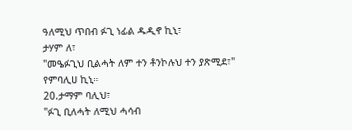ዓለሚህ ጥበብ ፉጊ ነፊል ዱዲኖ ኪኒ፣
ታሃም ለ፣
"መዔፉጊህ ቢልሓት ለም ተን ቶንኮሉህ ተን ያጽሚደ፣"
የምባሊሀ ኪኒ።
20.ታማም ባሊህ፣
"ፉጊ ቢለሓት ለሚህ ሓሳብ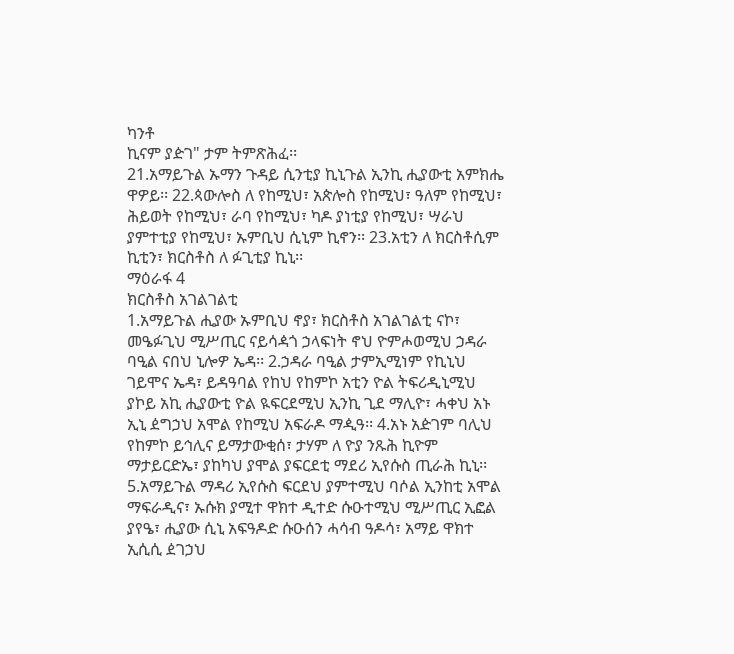ካንቶ
ኪናም ያዽገ" ታም ትምጽሕፈ፡፡
21.አማይጉል ኡማን ጉዳይ ሲንቲያ ኪኒጉል ኢንኪ ሒያውቲ አምክሔ ዋዎይ፡፡ 22.ጳውሎስ ለ የከሚህ፣ አጵሎስ የከሚህ፣ ዓለም የከሚህ፣ ሕይወት የከሚህ፣ ራባ የከሚህ፣ ካዶ ያነቲያ የከሚህ፣ ሣራህ ያምተቲያ የከሚህ፣ ኡምቢህ ሲኒም ኪኖን፡፡ 23.አቲን ለ ክርስቶሲም ኪቲን፣ ክርስቶስ ለ ፉጊቲያ ኪኒ፡፡
ማዕራፋ 4
ክርስቶስ አገልገልቲ
1.አማይጉል ሒያው ኡምቢህ ኖያ፣ ክርስቶስ አገልገልቲ ናኮ፣ መዔፉጊህ ሚሥጢር ናይሳዻጎ ኃላፍነት ኖህ ዮምሖወሚህ ኃዳራ ባዒል ናበህ ኒሎዎ ኤዳ፡፡ 2.ኃዳራ ባዒል ታምኢሚነም የኪኒህ ገይሞና ኤዳ፣ ይዳዓባል የከህ የከምኮ አቲን ዮል ትፍሪዲኒሚህ ያኮይ አኪ ሒያውቲ ዮል ዪፍርደሚህ ኢንኪ ጊደ ማሊዮ፣ ሓቀህ አኑ ኢኒ ዸግኃህ አሞል የከሚህ አፍራዶ ማዺዓ፡፡ 4.አኑ አዽገም ባሊህ የከምኮ ይኅሊና ይማታውቂሰ፣ ታሃም ለ ዮያ ንጹሕ ኪዮም ማታይርድኤ፣ ያከካህ ያሞል ያፍርደቲ ማደሪ ኢየሱስ ጢራሕ ኪኒ፡፡ 5.አማይጉል ማዳሪ ኢየሱስ ፍርደህ ያምተሚህ ባሶል ኢንከቲ አሞል ማፍራዲና፣ ኡሱክ ያሚተ ዋክተ ዲተድ ሱዑተሚህ ሚሥጢር ኢፎል ያየዔ፣ ሒያው ሲኒ አፍዓዶድ ሱዑሰን ሓሳብ ዓዶሳ፣ አማይ ዋክተ ኢሲሲ ዸገኃህ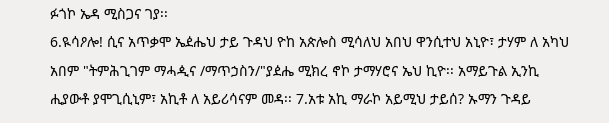ፉጎኮ ኤዳ ሚስጋና ገያ፡፡
6.ዪሳዖሎ! ሲና አጥቃሞ ኤዸሔህ ታይ ጉዳህ ዮከ አጵሎስ ሚሳለህ አበህ ዋንሲተህ አኒዮ፣ ታሃም ለ አካህ አበም "ትምሕጊገም ማሓዺና /ማጥኃስን/"ያዸሔ ሚክረ ኖኮ ታማሃሮና ኤህ ኪዮ፡፡ አማይጉል ኢንኪ ሒያውቶ ያሞጊሲኒም፣ አኪቶ ለ አይሪሳናም መዳ፡፡ 7.አቱ አኪ ማራኮ አይሚህ ታይሰ? ኡማን ጉዳይ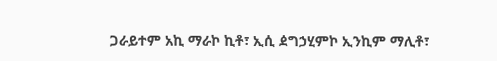ጋራይተም አኪ ማራኮ ኪቶ፣ ኢሲ ዸግኃሂምኮ ኢንኪም ማሊቶ፣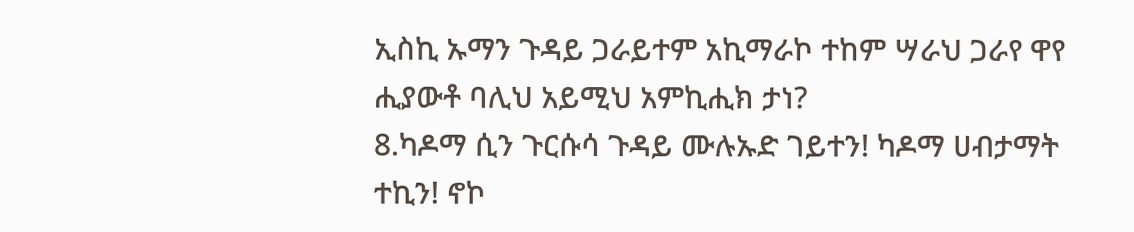ኢስኪ ኡማን ጉዳይ ጋራይተም አኪማራኮ ተከም ሣራህ ጋራየ ዋየ ሒያውቶ ባሊህ አይሚህ አምኪሒክ ታነ?
8.ካዶማ ሲን ጉርሱሳ ጉዳይ ሙሉኡድ ገይተን! ካዶማ ሀብታማት ተኪን! ኖኮ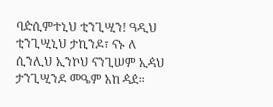ባዽሲምተኒህ ቲንጊሢን! ዓዲህ ቲንጊሢኒህ ታኪንዶ፣ ናኑ ለ ሲንሊህ ኢንኮህ ናንጊሠም ኢዻህ ታንጊሢንዶ መዔም አከ ዻዸ።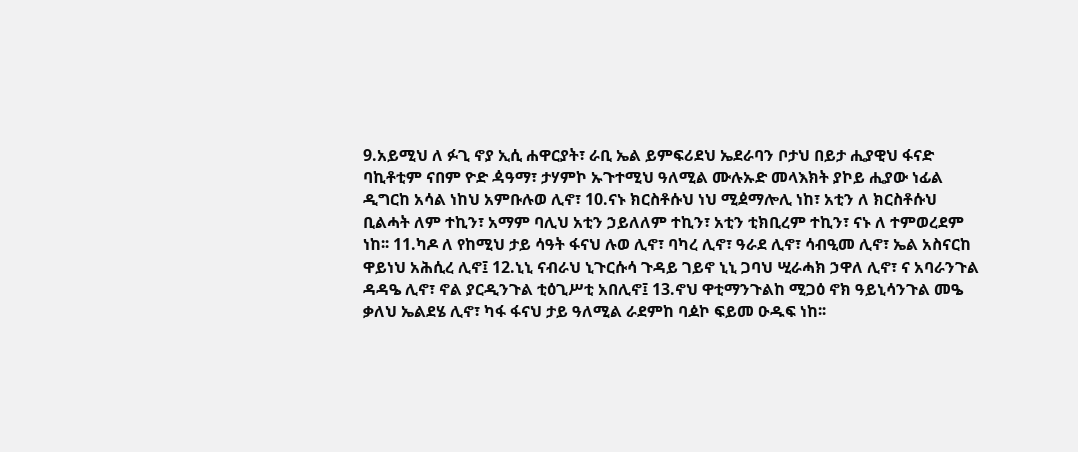9.አይሚህ ለ ፉጊ ኖያ ኢሲ ሐዋርያት፣ ራቢ ኤል ይምፍሪደህ ኤደራባን ቦታህ በይታ ሒያዊህ ፋናድ ባኪቶቲም ናበም ዮድ ዻዓማ፣ ታሃምኮ ኡጉተሚህ ዓለሚል ሙሉኡድ መላእክት ያኮይ ሒያው ነፊል ዲግርከ አሳል ነከህ አምቡሉወ ሊኖ፣ 10.ናኑ ክርስቶሱህ ነህ ሚዸማሎሊ ነከ፣ አቲን ለ ክርስቶሱህ ቢልሓት ለም ተኪን፣ አማም ባሊህ አቲን ኃይለለም ተኪን፣ አቲን ቲክቢረም ተኪን፣ ናኑ ለ ተምወረደም ነከ፡፡ 11.ካዶ ለ የከሚህ ታይ ሳዓት ፋናህ ሉወ ሊኖ፣ ባካረ ሊኖ፣ ዓራደ ሊኖ፣ ሳብዒመ ሊኖ፣ ኤል አስናርከ ዋይነህ አሕሲረ ሊኖ፤ 12.ኒኒ ናብራህ ኒጉርሱሳ ጉዳይ ገይኖ ኒኒ ጋባህ ሢራሓክ ኃዋለ ሊኖ፣ ና አባራንጉል ዳዳዔ ሊኖ፣ ኖል ያርዲንጉል ቲዕጊሥቲ አበሊኖ፤ 13.ኖህ ዋቲማንጉልከ ሚጋዕ ኖክ ዓይኒሳንጉል መዔ ቃለህ ኤልደሄ ሊኖ፣ ካፋ ፋናህ ታይ ዓለሚል ራደምከ ባዾኮ ፍይመ ዑዱፍ ነከ፡፡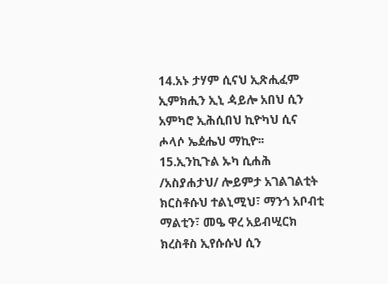14.አኑ ታሃም ሲናህ ኢጽሒፈም ኢምክሒን ኢኒ ዻይሎ አበህ ሲን አምካሮ ኢሕሲበህ ኪዮካህ ሲና ሖላሶ ኤዸሔህ ማኪዮ፡፡ 15.ኢንኪጉል ኡካ ሲሐሕ /አስያሐታህ/ ሎይምታ አገልገልቲት ክርስቶሱህ ተልኒሚህ፣ ማንጎ አቦብቲ ማልቲን፣ መዔ ዋረ አይብሢርክ ክረስቶስ ኢየሱሱህ ሲን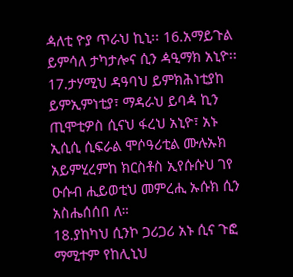ዻለቲ ዮያ ጥራህ ኪኒ፡፡ 16.አማይጉል ይምሳለ ታካታሎና ሲን ዻዒማክ አኒዮ፡፡ 17.ታሃሚህ ዳዓባህ ይምክሕነቲያከ ይምኢምነቲያ፣ ማዳራህ ይባዻ ኪን ጢሞቲዎስ ሲናህ ፋረህ አኒዮ፣ አኑ ኢሲሲ ሲፍራል ሞሶዓሪቲል ሙሉኡክ አይምሂረምከ ክርስቶስ ኢየሱሱህ ገየ ዑሱብ ሒይወቲህ መምረሒ ኡሱክ ሲን አስሔሰሰበ ለ።
18.ያከካህ ሲንኮ ጋሪጋሪ አኑ ሲና ጉፎ ማሚተም የከሊኒህ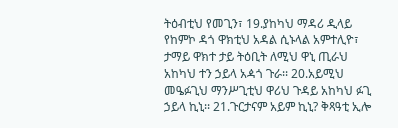ትዕብቲህ የመጊን፣ 19.ያከካህ ማዳሪ ዲላይ የከምኮ ዳጎ ዋክቲህ አዳል ሲኑላል አምተሊዮ፣ ታማይ ዋክተ ታይ ትዕቢት ለሚህ ዋኒ ጢራህ አከካህ ተን ኃይላ አዻጎ ጉራ፡፡ 20.አይሚህ መዔፉጊህ ማንሥጊቲህ ዋሪህ ጉዳይ አከካህ ፉጊ ኃይላ ኪኒ፡፡ 21.ጉርታናም አይም ኪኒ? ቅጻዓቲ ኢሎ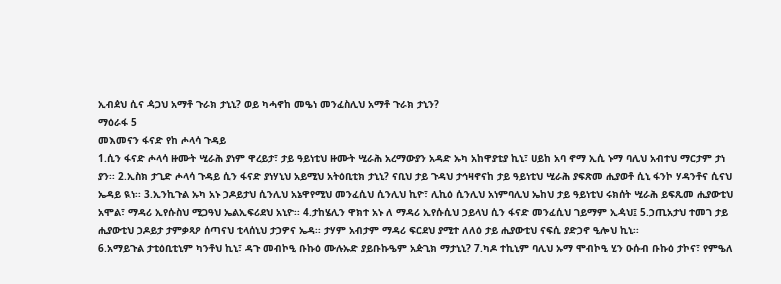ኢብዸህ ሲና ዻጋህ አማቶ ጉራክ ታኒኒ? ወይ ካሓኖከ መዔነ መንፈስሊህ አማቶ ጉራክ ታኒን?
ማዕራፋ 5
መእመናን ፋናድ የከ ሖላሳ ጉዳይ
1.ሲን ፋናድ ሖላሳ ዙሙት ሢራሕ ያነም ዋረይታ፣ ታይ ዓይነቲህ ዙሙት ሢራሕ አረማውያን አዳድ ኡካ አከዋያቲያ ኪኒ፣ ሀይከ አባ ኖማ ኢሲ ኑማ ባሊህ አብተህ ማርታም ታነ ያን፡፡ 2.ኢስክ ታጊድ ሖላሳ ጉዳይ ሲን ፋናድ ያነሃኒህ አይሚህ አትዕቢቲክ ታኒኒ? ናቢህ ታይ ጉዳህ ታኅዛኖናከ ታይ ዓይነቲህ ሢራሕ ያፍጽመ ሒያወቶ ሲኒ ፋንኮ ሃዳንቶና ሲናህ ኤዳይ ዪነ፡፡ 3.ኢንኪጉል ኡካ አኑ ኃዶይታህ ሲንሊህ አኔዋየሚህ መንፈሲህ ሲንሊህ ኪዮ፣ ሊኪዕ ሲንሊህ አነምባሊህ ኤከህ ታይ ዓይነቲህ ሩክሰት ሢራሕ ይፍጺመ ሒያውቲህ አሞል፣ ማዳሪ ኢየሱስህ ሚጋዓህ ኤልኢፍሪደህ አኒዮ፡፡ 4.ታከሄሊን ዋክተ አኑ ለ ማዳሪ ኢየሱሲህ ኃይላህ ሲን ፋናድ መንፈሲህ ገይማም ኢዻህ፤ 5.ኃጢአታህ ተመገ ታይ ሒያውቲህ ኃዶይታ ታምቃጻዖ ሰጣናህ ቲላሰኒህ ታኃዎና ኤዳ፡፡ ታሃም አብታም ማዳሪ ፍርደህ ያሚተ ለለዕ ታይ ሒያውቲህ ናፍሲ ያድኃኖ ዒሎህ ኪኒ፡፡
6.አማይጉል ታቲዕቢቲኒም ካንቶህ ኪኒ፣ ዳጉ መብኮዒ ቡኩዕ ሙሉኡድ ያይቡኩዔም አዽጊክ ማታኒኒ? 7.ካዶ ተኪኒም ባሊህ ኡማ ሞብኮዒ ሂን ዑሱብ ቡኩዕ ታኮና፣ የምዔለ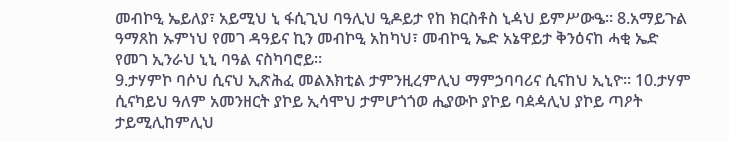መብኮዒ ኤይለያ፣ አይሚህ ኒ ፋሲጊህ ባዓሊህ ዒዶይታ የከ ክርስቶስ ኒዻህ ይምሥውዔ። 8.አማይጉል ዓማጸከ ኡምነህ የመገ ዳዓይና ኪን መብኮዒ አከካህ፣ መብኮዒ ኤድ አኔዋይታ ቅንዕናከ ሓቂ ኤድ የመገ ኢንራህ ኒኒ ባዓል ናስካባሮይ።
9.ታሃምኮ ባሶህ ሲናህ ኢጽሕፈ መልእክቲል ታምንዚረምሊህ ማምኃባባሪና ሲናከህ ኢኒዮ፡፡ 10.ታሃም ሲናካይህ ዓለም አመንዘርት ያኮይ ኢሳሞህ ታምሆጎጎወ ሒያውኮ ያኮይ ባዸዻሊህ ያኮይ ጣዖት ታይሚሊከምሊህ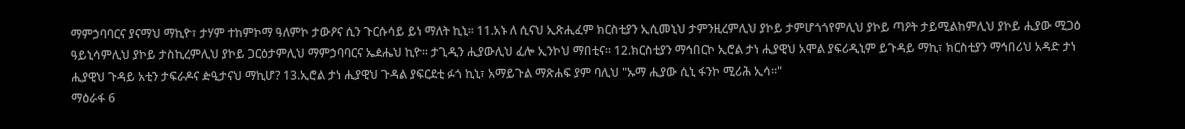ማምኃባባርና ያናማህ ማኪዮ፣ ታሃም ተከምኮማ ዓለምኮ ታውዖና ሲን ጉርሱሳይ ይነ ማለት ኪኒ፡፡ 11.አኑ ለ ሲናህ ኢጽሒፈም ክርስቲያን ኢሲመኒህ ታምንዚረምሊህ ያኮይ ታምሆጎጎየምሊህ ያኮይ ጣዖት ታይሚልከምሊህ ያኮይ ሒያው ሚጋዕ ዓይኒሳምሊህ ያኮይ ታስኪረምሊህ ያኮይ ጋርዕታምሊህ ማምኃባባርና ኤዸሔህ ኪዮ፡፡ ታጊዲን ሒያውሊህ ፈሎ ኢንኮህ ማበቲና፡፡ 12.ክርስቲያን ማኅበርኮ ኢሮል ታነ ሒያዊህ አሞል ያፍሪዲኒም ይጉዳይ ማኪ፣ ክርስቲያን ማኅበሪህ አዳድ ታነ ሒያዊህ ጉዳይ አቲን ታፍራዶና ዽዒታናህ ማኪሆ? 13.ኢሮል ታነ ሒያዊህ ጉዳል ያፍርደቲ ፉጎ ኪኒ፣ አማይጉል ማጽሐፍ ያም ባሊህ "ኡማ ሒያው ሲኒ ፋንኮ ሚሪሕ ኢሳ፡፡"
ማዕራፋ 6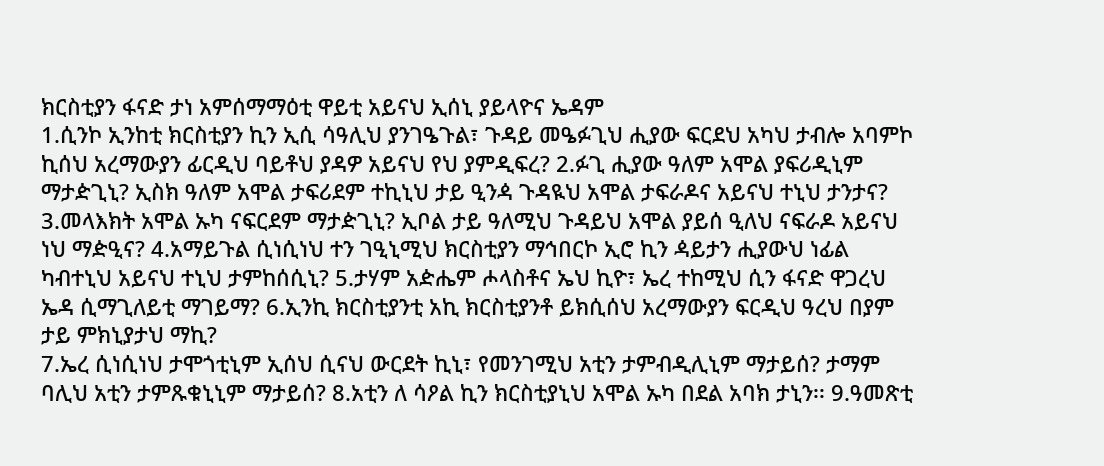ክርስቲያን ፋናድ ታነ አምሰማማዕቲ ዋይቲ አይናህ ኢሰኒ ያይላዮና ኤዳም
1.ሲንኮ ኢንከቲ ክርስቲያን ኪን ኢሲ ሳዓሊህ ያንገዔጉል፣ ጉዳይ መዔፉጊህ ሒያው ፍርደህ አካህ ታብሎ አባምኮ ኪሰህ አረማውያን ፊርዲህ ባይቶህ ያዳዎ አይናህ የህ ያምዲፍረ? 2.ፉጊ ሒያው ዓለም አሞል ያፍሪዲኒም ማታዽጊኒ? ኢስክ ዓለም አሞል ታፍሪደም ተኪኒህ ታይ ዒንዻ ጉዳዪህ አሞል ታፍራዶና አይናህ ተኒህ ታንታና? 3.መላእክት አሞል ኡካ ናፍርደም ማታዽጊኒ? ኢቦል ታይ ዓለሚህ ጉዳይህ አሞል ያይሰ ዒለህ ናፍራዶ አይናህ ነህ ማዽዒና? 4.አማይጉል ሲነሲነህ ተን ገዒኒሚህ ክርስቲያን ማኅበርኮ ኢሮ ኪን ዻይታን ሒያውህ ነፊል ካብተኒህ አይናህ ተኒህ ታምከሰሲኒ? 5.ታሃም አዽሔም ሖላስቶና ኤህ ኪዮ፣ ኤረ ተከሚህ ሲን ፋናድ ዋጋረህ ኤዳ ሲማጊለይቲ ማገይማ? 6.ኢንኪ ክርስቲያንቲ አኪ ክርስቲያንቶ ይክሲሰህ አረማውያን ፍርዲህ ዓረህ በያም ታይ ምክኒያታህ ማኪ?
7.ኤረ ሲነሲነህ ታሞጎቲኒም ኢሰህ ሲናህ ውርደት ኪኒ፣ የመንገሚህ አቲን ታምብዲሊኒም ማታይሰ? ታማም ባሊህ አቲን ታምጹቁኒኒም ማታይሰ? 8.አቲን ለ ሳዖል ኪን ክርስቲያኒህ አሞል ኡካ በደል አባክ ታኒን፡፡ 9.ዓመጽቲ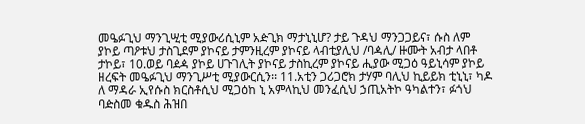መዔፉጊህ ማንጊሢቲ ሚያውሪሲኒም አዽጊክ ማታኒኒሆ? ታይ ጉዳህ ማንጋጋይና፣ ሱስ ለም ያኮይ ጣዖቱህ ታስጊደም ያኮናይ ታምንዚረም ያኮናይ ላብቲያሊህ /ባዻሊ/ ዙሙት አብታ ላበቶ ታኮይ፣ 10.ወይ ባዸዻ ያኮይ ሀጉገሊት ያኮናይ ታስኪረም ያኮናይ ሒያው ሚጋዕ ዓይኒሳም ያኮይ ዘረፍት መዔፉጊህ ማንጊሥቲ ሚያውርሲን፡፡ 11.አቲን ጋሪጋሮክ ታሃም ባሊህ ኪይይክ ቲኒኒ፣ ካዶ ለ ማዳራ ኢየሱስ ክርስቶሲህ ሚጋዕከ ኒ አምላኪህ መንፈሲህ ኃጢአትኮ ዓካልተን፣ ፉጎህ ባዽስመ ቁዱስ ሕዝበ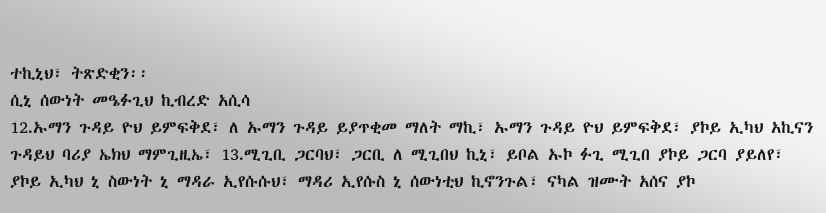ተኪኒህ፣ ትጽድቂን፡፡
ሲኒ ሰውነት መዔፉጊህ ኪብረድ አሲሳ
12.ኡማን ጉዳይ ዮህ ይምፍቅደ፣ ለ ኡማን ጉዳይ ይያጥቂመ ማለት ማኪ፣ ኡማን ጉዳይ ዮህ ይምፍቅደ፣ ያኮይ ኢካህ አኪናን ጉዳይህ ባሪያ ኤክህ ማምጊዚኤ፣ 13.ሚጊቢ ጋርባህ፣ ጋርቢ ለ ሚጊበህ ኪኒ፣ ይቦል ኡኮ ፉጊ ሚጊበ ያኮይ ጋርባ ያይለየ፣ ያኮይ ኢካህ ኒ ስውነት ኒ ማዳራ ኢየሱሱህ፣ ማዳሪ ኢየሱስ ኒ ሰውነቲህ ኪኖንጉል፣ ናካል ዝሙት አሰና ያኮ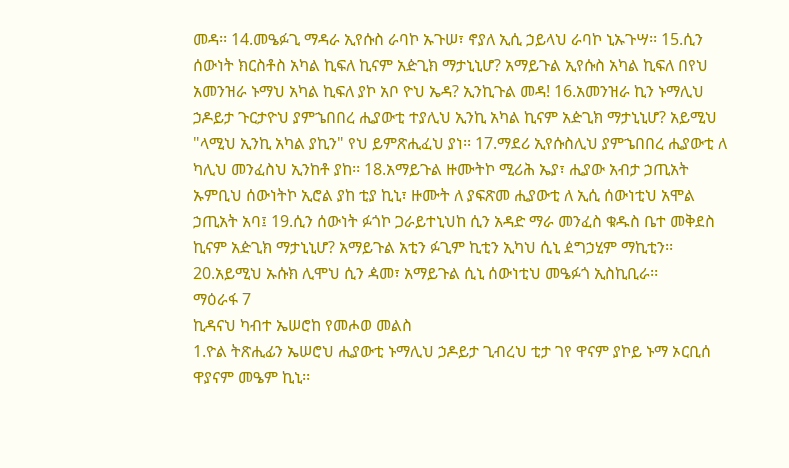መዳ፡፡ 14.መዔፉጊ ማዳራ ኢየሱስ ራባኮ ኡጉሠ፣ ኖያለ ኢሲ ኃይላህ ራባኮ ኒኡጉሣ፡፡ 15.ሲን ሰውነት ክርስቶስ አካል ኪፍለ ኪናም አዽጊክ ማታኒኒሆ? አማይጉል ኢየሱስ አካል ኪፍለ በየህ አመንዝራ ኑማህ አካል ኪፍለ ያኮ አቦ ዮህ ኤዳ? ኢንኪጉል መዳ! 16.አመንዝራ ኪን ኑማሊህ ኃዶይታ ጉርታዮህ ያምኄበበረ ሒያውቲ ተያሊህ ኢንኪ አካል ኪናም አዽጊክ ማታኒኒሆ? አይሚህ "ላሚህ ኢንኪ አካል ያኪን" የህ ይምጽሒፈህ ያነ፡፡ 17.ማደሪ ኢየሱስሊህ ያምኄበበረ ሒያውቲ ለ ካሊህ መንፈስህ ኢንከቶ ያከ፡፡ 18.አማይጉል ዙሙትኮ ሚሪሕ ኤያ፣ ሒያው አብታ ኃጢአት ኡምቢህ ሰውነትኮ ኢሮል ያከ ቲያ ኪኒ፣ ዙሙት ለ ያፍጽመ ሒያውቲ ለ ኢሲ ሰውነቲህ አሞል ኃጢአት አባ፤ 19.ሲን ሰውነት ፉጎኮ ጋራይተኒህከ ሲን አዳድ ማራ መንፈስ ቁዱስ ቤተ መቅደስ ኪናም አዽጊክ ማታኒኒሆ? አማይጉል አቲን ፉጊም ኪቲን ኢካህ ሲኒ ዸግኃሂም ማኪቲን፡፡ 20.አይሚህ ኡሱክ ሊሞህ ሲን ዻመ፣ አማይጉል ሲኒ ሰውነቲህ መዔፉጎ ኢስኪቢራ፡፡
ማዕራፋ 7
ኪዳናህ ካብተ ኤሠሮከ የመሖወ መልስ
1.ዮል ትጽሒፊን ኤሠሮህ ሒያውቲ ኑማሊህ ኃዶይታ ጊብረህ ቲታ ገየ ዋናም ያኮይ ኑማ ኦርቢሰ ዋያናም መዔም ኪኒ፡፡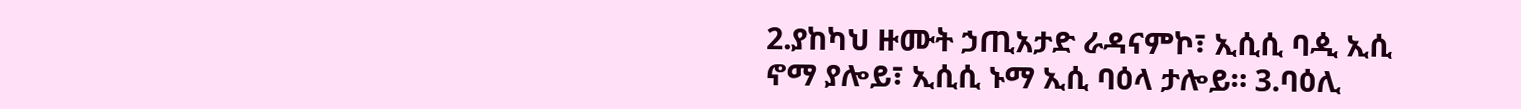2.ያከካህ ዙሙት ኃጢአታድ ራዳናምኮ፣ ኢሲሲ ባዺ ኢሲ ኖማ ያሎይ፣ ኢሲሲ ኑማ ኢሲ ባዕላ ታሎይ። 3.ባዕሊ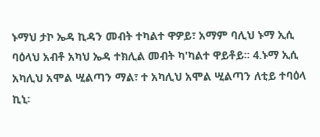ኑማህ ታኮ ኤዳ ኪዳን መብት ተካልተ ዋዎይ፣ አማም ባሊህ ኑማ ኢሲ ባዕላህ አብቶ አካህ ኤዳ ተክሊል መብት ካ'ካልተ ዋይቶይ፡፡ 4.ኑማ ኢሲ አካሊህ አሞል ሢልጣን ማል፣ ተ አካሊህ አሞል ሢልጣን ለቲይ ተባዕላ ኪኒ፡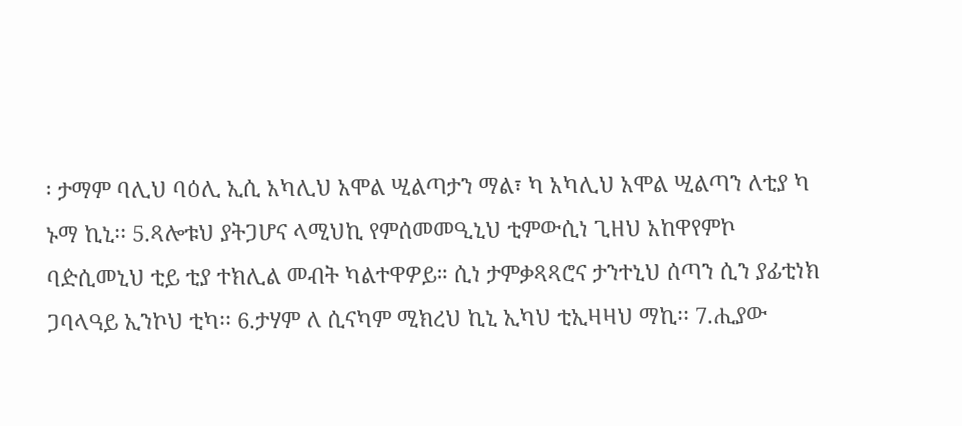፡ ታማም ባሊህ ባዕሊ ኢሲ አካሊህ አሞል ሢልጣታን ማል፣ ካ አካሊህ አሞል ሢልጣን ለቲያ ካ ኑማ ኪኒ፡፡ 5.ጻሎቱህ ያትጋሆና ላሚህኪ የምሰመመዒኒህ ቲምውሲነ ጊዘህ አከዋየምኮ ባዽሲመኒህ ቲይ ቲያ ተክሊል መብት ካልተዋዎይ። ሲነ ታምቃጻጻሮና ታንተኒህ ሰጣን ሲን ያፊቲነክ ጋባላዓይ ኢንኮህ ቲካ፡፡ 6.ታሃም ለ ሲናካም ሚክረህ ኪኒ ኢካህ ቲኢዛዛህ ማኪ፡፡ 7.ሒያው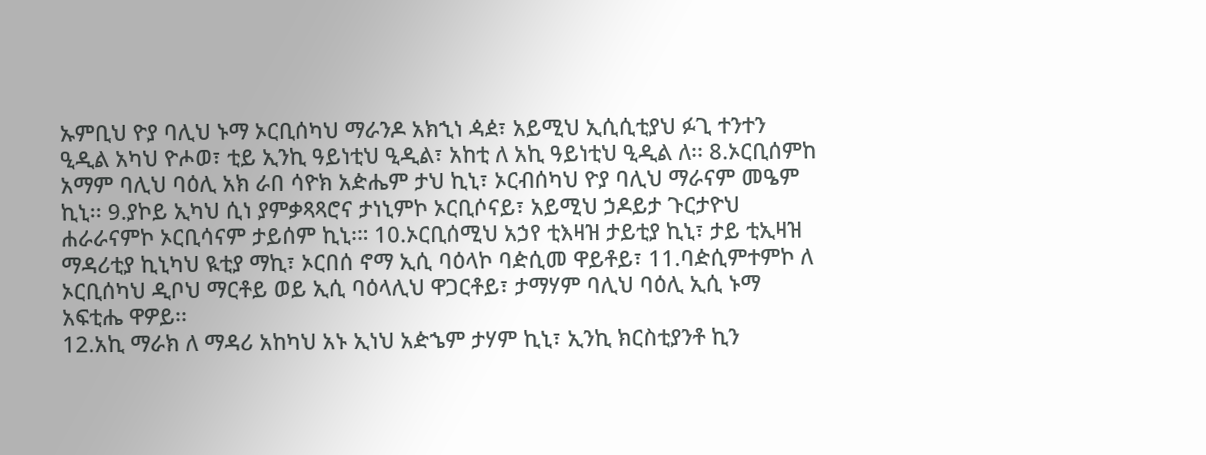ኡምቢህ ዮያ ባሊህ ኑማ ኦርቢሰካህ ማራንዶ አክኂነ ዻዸ፣ አይሚህ ኢሲሲቲያህ ፉጊ ተንተን ዒዲል አካህ ዮሖወ፣ ቲይ ኢንኪ ዓይነቲህ ዒዲል፣ አከቲ ለ አኪ ዓይነቲህ ዒዲል ለ፡፡ 8.ኦርቢሰምከ አማም ባሊህ ባዕሊ አክ ራበ ሳዮክ አዽሔም ታህ ኪኒ፣ ኦርብሰካህ ዮያ ባሊህ ማራናም መዔም ኪኒ፡፡ 9.ያኮይ ኢካህ ሲነ ያምቃጻጻሮና ታነኒምኮ ኦርቢሶናይ፣ አይሚህ ኃዶይታ ጉርታዮህ ሐራራናምኮ ኦርቢሳናም ታይሰም ኪኒ፡። 10.ኦርቢሰሚህ አኃየ ቲእዛዝ ታይቲያ ኪኒ፣ ታይ ቲኢዛዝ ማዳሪቲያ ኪኒካህ ዪቲያ ማኪ፣ ኦርበሰ ኖማ ኢሲ ባዕላኮ ባዽሲመ ዋይቶይ፣ 11.ባዽሲምተምኮ ለ ኦርቢሰካህ ዲቦህ ማርቶይ ወይ ኢሲ ባዕላሊህ ዋጋርቶይ፣ ታማሃም ባሊህ ባዕሊ ኢሲ ኑማ አፍቲሔ ዋዎይ፡፡
12.አኪ ማራክ ለ ማዳሪ አከካህ አኑ ኢነህ አዽኄም ታሃም ኪኒ፣ ኢንኪ ክርስቲያንቶ ኪን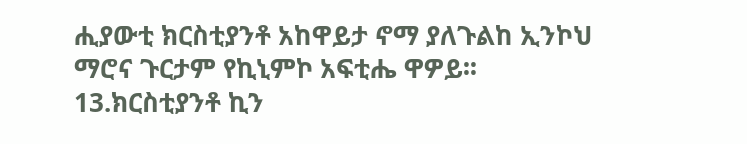ሒያውቲ ክርስቲያንቶ አከዋይታ ኖማ ያለጉልከ ኢንኮህ ማሮና ጉርታም የኪኒምኮ አፍቲሔ ዋዎይ፡፡ 13.ክርስቲያንቶ ኪን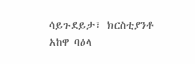ሳይጉደይታ፣ ክርስቲያንቶ አከዋ ባዕላ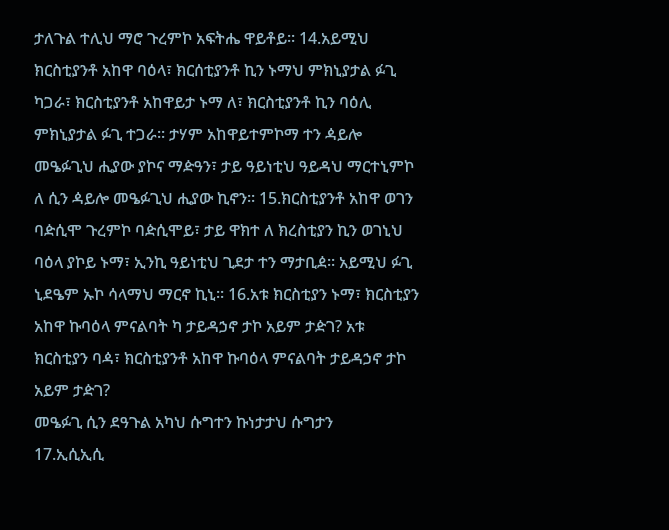ታለጉል ተሊህ ማሮ ጉረምኮ አፍትሔ ዋይቶይ፡፡ 14.አይሚህ ክርስቲያንቶ አከዋ ባዕላ፣ ክርሰቲያንቶ ኪን ኑማህ ምክኒያታል ፉጊ ካጋራ፣ ክርስቲያንቶ አከዋይታ ኑማ ለ፣ ክርስቲያንቶ ኪን ባዕሊ ምክኒያታል ፉጊ ተጋራ፡፡ ታሃም አከዋይተምኮማ ተን ዻይሎ መዔፉጊህ ሒያው ያኮና ማዽዓን፣ ታይ ዓይነቲህ ዓይዳህ ማርተኒምኮ ለ ሲን ዻይሎ መዔፉጊህ ሒያው ኪኖን፡፡ 15.ክርስቲያንቶ አከዋ ወገን ባዽሲሞ ጉረምኮ ባዽሲሞይ፣ ታይ ዋክተ ለ ክረስቲያን ኪን ወገኒህ ባዕላ ያኮይ ኑማ፣ ኢንኪ ዓይነቲህ ጊደታ ተን ማታቢዸ፡፡ አይሚህ ፉጊ ኒደዔም ኡኮ ሳላማህ ማርኖ ኪኒ፡፡ 16.አቱ ክርስቲያን ኑማ፣ ክርስቲያን አከዋ ኩባዕላ ምናልባት ካ ታይዳኃኖ ታኮ አይም ታዽገ? አቱ ክርስቲያን ባዻ፣ ክርስቲያንቶ አከዋ ኩባዕላ ምናልባት ታይዳኃኖ ታኮ አይም ታዽገ?
መዔፉጊ ሲን ደዓጉል አካህ ሱግተን ኩነታታህ ሱግታን
17.ኢሲኢሲ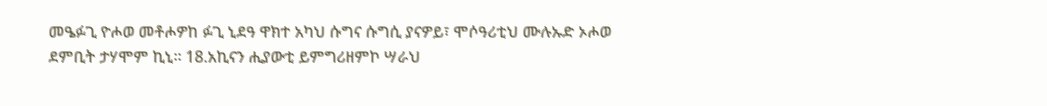መዔፉጊ ዮሖወ መቶሖዎከ ፉጊ ኒደዓ ዋክተ አካህ ሱግና ሱግሲ ያናዎይ፣ ሞሶዓሪቲህ ሙሉኡድ ኦሖወ ደምቢት ታሃሞም ኪኒ፡፡ 18.አኪናን ሒያውቲ ይምግሪዘምኮ ሣራህ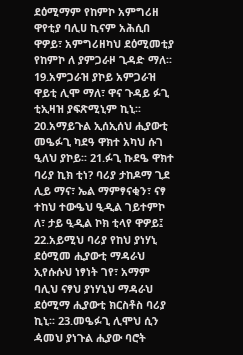ደዕሚማም የከምኮ አምግሪዘ ዋየቲያ ባሊሀ ኪናም አሕሲበ ዋዎይ፣ አምግሪዘካህ ደዕሚመቲያ የከምኮ ለ ያምጋራዞ ጊዳድ ማለ፡፡ 19.አምጋራዝ ያኮይ አምጋራዝ ዋይቲ ሊሞ ማለ፣ ዋና ጉዳይ ፉጊ ቲኢዛዝ ያፍጽሚኒም ኪኒ፡፡ 20.አማይጉል ኢሰኢሰህ ሒያውቲ መዔፉጊ ካደዓ ዋክተ አካህ ሱገ ዒለህ ያኮይ፡፡ 21.ፉጊ ኩደዔ ዋክተ ባሪያ ኪክ ቲነ? ባሪያ ታከዶማ ጊደ ሊይ ማና፣ ኤል ማምፃናቂን፣ ናፃ ተከህ ተውዔህ ዒዲል ገይተምኮ ለ፣ ታይ ዒዲል ኮክ ቲላየ ዋዎይ፤ 22.አይሚህ ባሪያ የከህ ያነሃኒ ደዕሚመ ሒያውቲ ማዳራህ ኢየሱሱህ ነፃነት ገየ፣ አማም ባሊህ ናፃህ ያነሃኒህ ማዳራህ ደዕሚማ ሒያውቲ ክርስቶስ ባሪያ ኪኒ፡፡ 23.መዔፉጊ ሊሞህ ሲን ዻመህ ያነጉል ሒያው ባሮት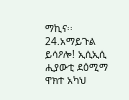ማኪና፡፡ 24.አማይጉል ይሳዖሎ! ኢሲኢሲ ሒያውቲ ደዕሚማ ዋክተ አካህ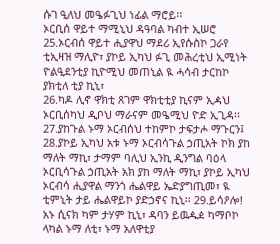ሱገ ዒለህ መዔፉጊህ ነፊል ማሮይ፡፡
ኦርቢሰ ዋይተ ማሚኒህ ዳዓባል ካብተ ኢሠሮ 25.ኦርብሰ ዋይተ ሒያዋህ ማደሪ ኢየሱስኮ ጋራየ ቲኢዛዝ ማሊዮ፣ ያኮይ ኢካህ ፉጊ መሕረቲህ ኢሚነት ዮልዒደንቲያ ኪዮሚህ መጠኒል ዪ ሓሳብ ታርከኮ ያክቲለ ቲያ ኪኒ፣
26.ካዶ ሊኖ ዋክቲ ጸገም ዋክቲቲያ ኪናም ኢዻህ ኦርቢሰካህ ዲቦህ ማራናም መዔሚህ ዮድ ኢጊዳ፡፡ 27.ያከጉል ኑማ ኦርብሰህ ተከምኮ ታፍታሖ ማጉርን፤ 28.ያኮይ ኢካህ አቱ ኑማ ኦርብሳጉል ኃጢአት ኮክ ያከ ማለት ማኪ፣ ታማም ባሊህ ኢንኪ ዲንግል ባዕላ ኦርቢሳጉል ኃጢአት አክ ያከ ማለት ማኪ፣ ያኮይ ኢካህ ኦርብሳ ሒያዋል ማንጎ ሔልዋይ ኤድያግጢመ፣ ዪ ቲምኒት ታይ ሔልዋይኮ ያድኃኖና ኪኒ፡፡ 29.ይሳዖሎ! አኑ ሲናክ ካም ታሃም ኪኒ፣ ዳባን ይዉዹዸ ካማቦኮ ላካል ኑማ ለቲ፣ ኑማ አለዋቲያ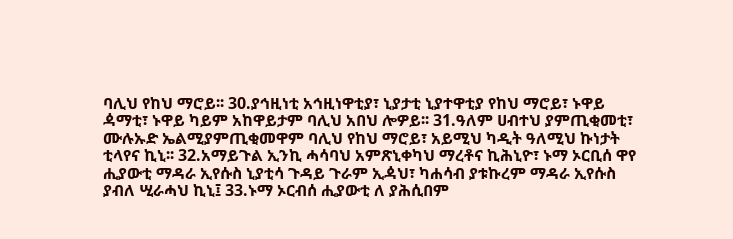ባሊህ የከህ ማሮይ፡፡ 30.ያኅዚነቲ አኅዚነዋቲያ፣ ኒያታቲ ኒያተዋቲያ የከህ ማሮይ፣ ኑዋይ ዻማቲ፣ ኑዋይ ካይም አከዋይታም ባሊህ አበህ ሎዎይ፡፡ 31.ዓለም ሀብተህ ያምጢቂመቲ፣ ሙሉኡድ ኤልሚያምጢቂመዋም ባሊህ የከህ ማሮይ፣ አይሚህ ካዲት ዓለሚህ ኩነታት ቲላየና ኪኒ፡፡ 32.አማይጉል ኢንኪ ሓሳባህ አምጽኒቀካህ ማረቶና ኪሕኒዮ፣ ኑማ ኦርቢሰ ዋየ ሒያውቲ ማዳራ ኢየሱስ ኒያቲሳ ጉዳይ ጉራም ኢዻህ፣ ካሐሳብ ያቱኩረም ማዳራ ኢየሱስ ያብለ ሢራሓህ ኪኒ፤ 33.ኑማ ኦርብሰ ሒያውቲ ለ ያሕሲበም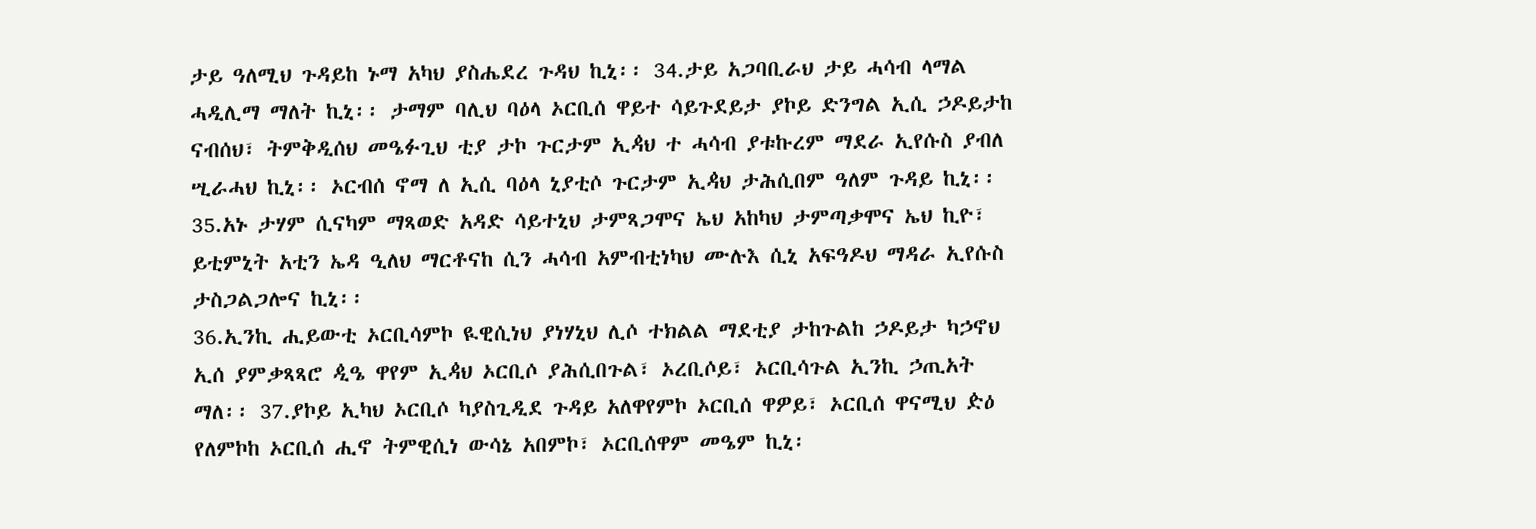ታይ ዓለሚህ ጉዳይከ ኑማ አካህ ያስሔደረ ጉዳህ ኪኒ፡፡ 34.ታይ አጋባቢራህ ታይ ሓሳብ ላማል ሓዲሊማ ማለት ኪኒ፡፡ ታማም ባሊህ ባዕላ ኦርቢሰ ዋይተ ሳይጉደይታ ያኮይ ድንግል ኢሲ ኃዶይታከ ናብሰህ፣ ትምቅዲሰህ መዔፉጊህ ቲያ ታኮ ጉርታም ኢዻህ ተ ሓሳብ ያቱኩረም ማደራ ኢየሱስ ያብለ ሢራሓህ ኪኒ፡፡ ኦርብሰ ኖማ ለ ኢሲ ባዕላ ኒያቲሶ ጉርታም ኢዻህ ታሕሲበም ዓለም ጉዳይ ኪኒ፡፡ 35.አኑ ታሃም ሲናካም ማጻወድ አዳድ ሳይተኒህ ታምጻጋሞና ኤህ አከካህ ታምጣቃሞና ኤህ ኪዮ፣ ይቲምኒት አቲን ኤዳ ዒለህ ማርቶናከ ሲን ሓሳብ አምብቲነካህ ሙሉእ ሲኒ አፍዓዶህ ማዳራ ኢየሱስ ታስጋልጋሎና ኪኒ፡፡
36.ኢንኪ ሒይውቲ ኦርቢሳምኮ ዪዊሲነህ ያነሃኒህ ሊሶ ተክልል ማደቲያ ታከጉልከ ኃዶይታ ካኃኖህ ኢሰ ያምቃጻጻሮ ዺዔ ዋየም ኢዻህ ኦርቢሶ ያሕሲበጉል፣ ኦረቢሶይ፣ ኦርቢሳጉል ኢንኪ ኃጢአት ማለ፡፡ 37.ያኮይ ኢካህ ኦርቢሶ ካያስጊዲደ ጉዳይ አለዋየምኮ ኦርቢሰ ዋዎይ፣ ኦርቢሰ ዋናሚህ ዽዕ የለምኮከ ኦርቢሰ ሒኖ ትምዊሲነ ውሳኔ አበምኮ፣ ኦርቢሰዋም መዔም ኪኒ፡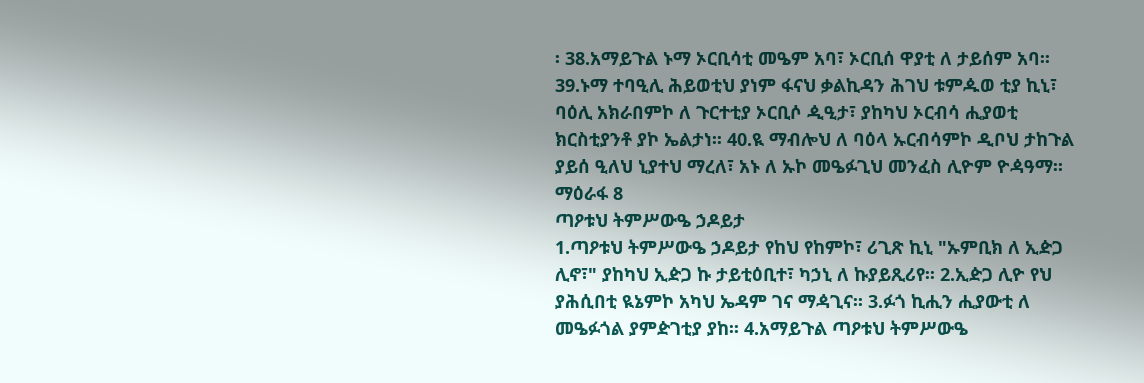፡ 38.አማይጉል ኑማ ኦርቢሳቲ መዔም አባ፣ ኦርቢሰ ዋያቲ ለ ታይሰም አባ፡፡ 39.ኑማ ተባዒሊ ሕይወቲህ ያነም ፋናህ ቃልኪዳን ሕገህ ቱምዹወ ቲያ ኪኒ፣ ባዕሊ አክራበምኮ ለ ጉርተቲያ ኦርቢሶ ዺዒታ፣ ያከካህ ኦርብሳ ሒያወቲ ክርስቲያንቶ ያኮ ኤልታነ፡፡ 40.ዪ ማብሎህ ለ ባዕላ ኡርብሳምኮ ዲቦህ ታከጉል ያይሰ ዒለህ ኒያተህ ማረለ፣ አኑ ለ ኡኮ መዔፉጊህ መንፈስ ሊዮም ዮዻዓማ፡፡
ማዕራፋ 8
ጣዖቱህ ትምሥውዔ ኃዶይታ
1.ጣዖቱህ ትምሥውዔ ኃዶይታ የከህ የከምኮ፣ ሪጊጽ ኪኒ "ኡምቢክ ለ ኢዽጋ ሊኖ፣" ያከካህ ኢዽጋ ኩ ታይቲዕቢተ፣ ካኃኒ ለ ኩያይጺሪየ፡፡ 2.ኢዽጋ ሊዮ የህ ያሕሲበቲ ዪኔምኮ አካህ ኤዳም ገና ማዻጊና፡፡ 3.ፉጎ ኪሒን ሒያውቲ ለ መዔፉጎል ያምዽገቲያ ያከ፡፡ 4.አማይጉል ጣዖቱህ ትምሥውዔ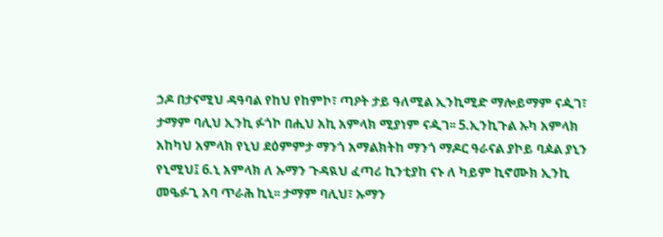ኃዶ በታናሚህ ዳዓባል የከህ የከምኮ፣ ጣዖት ታይ ዓለሚል ኢንኪሚድ ማሎይማም ናዺገ፣ ታማም ባሊህ ኢንኪ ፉጎኮ በሒህ አኪ አምላክ ሚያነም ናዺገ፡፡ 5.ኢንኪጉል ኡካ አምላክ አከካህ አምላክ የኒህ ደዕምምታ ማንጎ አማልክትከ ማንጎ ማዶር ዓራናል ያኮይ ባዾል ያኒን የኒሚህ፤ 6.ኒ አምላክ ለ ኡማን ጉዳዪህ ፈጣሪ ኪንቲያከ ናኑ ለ ካይም ኪኖሙክ ኢንኪ መዔፉጊ አባ ጥራሕ ኪኒ፡፡ ታማም ባሊህ፣ ኡማን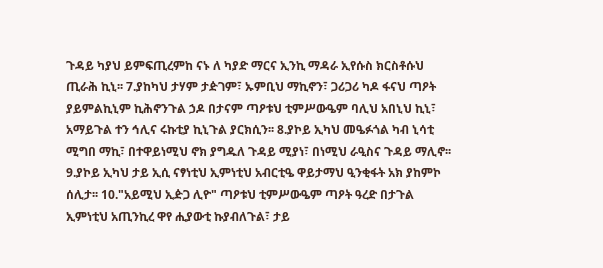ጉዳይ ካያህ ይምፍጢረምከ ናኑ ለ ካያድ ማርና ኢንኪ ማዳራ ኢየሱስ ክርስቶሱህ ጢራሕ ኪኒ፡፡ 7.ያከካህ ታሃም ታዽገም፣ ኡምቢህ ማኪኖን፣ ጋሪጋሪ ካዶ ፋናህ ጣዖት ያይምልኪኒም ኪሕኖንጉል ኃዶ በታናም ጣዖቱህ ቲምሥውዔም ባሊህ አበኒህ ኪኒ፣ አማይጉል ተን ኅሊና ሩኩቲያ ኪኒጉል ያርክሲን፡፡ 8.ያኮይ ኢካህ መዔፉጎል ካብ ኒሳቲ ሚግበ ማኪ፣ በተዋይነሚህ ኖክ ያግዱለ ጉዳይ ሚያነ፣ በነሚህ ራዒስና ጉዳይ ማሊኖ፡፡ 9.ያኮይ ኢካህ ታይ ኢሲ ናፃነቲህ ኢምነቲህ አብርቲዔ ዋይታማህ ዒንቂፋት አክ ያከምኮ ሰሊታ፡፡ 10."አይሚህ ኢዽጋ ሊዮ" ጣዖቱህ ቲምሥውዔም ጣዖት ዓረድ በታጉል ኢምነቲህ አጢንኪረ ዋየ ሒያውቲ ኩያብለጉል፣ ታይ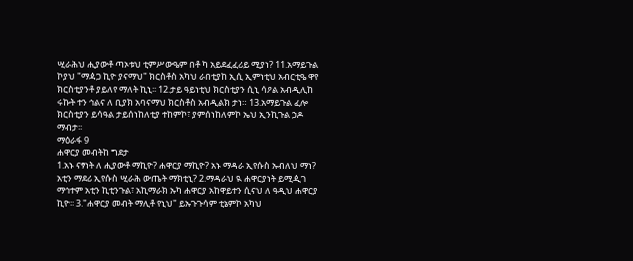ሢራሕህ ሒያውቶ ጣኦቱህ ቲምሥውዔም በቶ ካ አይደፈፈሪይ ሚያነ? 11.አማይጉል ኮያህ "ማዻጋ ኪዮ ያናማህ" ክርስቶስ አካህ ራበቲያከ ኢሲ ኢምነቲህ አብርቲዔ ዋየ ክርስቲያንቶ ያይለየ ማለት ኪኒ፡፡ 12.ታይ ዓይነቲህ ክርስቲያን ሲኒ ሳዖል አብዲሊከ ሩኩት ተን ኅልና ለ ቢያክ አባናማህ ክርስቶስ አብዲልክ ታነ። 13.አማይጉል ፈሎ ክርስቲያን ይሳዓል ታይሰነከለቲያ ተከምኮ፣ ያምሰነከለምኮ ኤህ ኢንኪጉል ኃዶ ማብታ፡፡
ማዕራፋ 9
ሐዋርያ መብትከ ግደታ
1.አኑ ናፃነት ለ ሒያውቶ ማኪዮ? ሐዋርያ ማኪዮ? አኑ ማዳራ ኢየሱስ ኡብለህ ማነ? አቲን ማደሪ ኢየሱስ ሢራሕ ውጤት ማክቲኒ? 2.ማዳራህ ዪ ሐዋርያነት ይሚዺገ ማኅተም አቲን ኪቲንጉል፣ አኪማራክ ኡካ ሐዋርያ አከዋይተን ሲናህ ለ ዓዲህ ሐዋርያ ኪዮ፡፡ 3."ሐዋርያ መብት ማሊቶ የኒህ" ይኡጉጉሳም ቲኔምኮ አካህ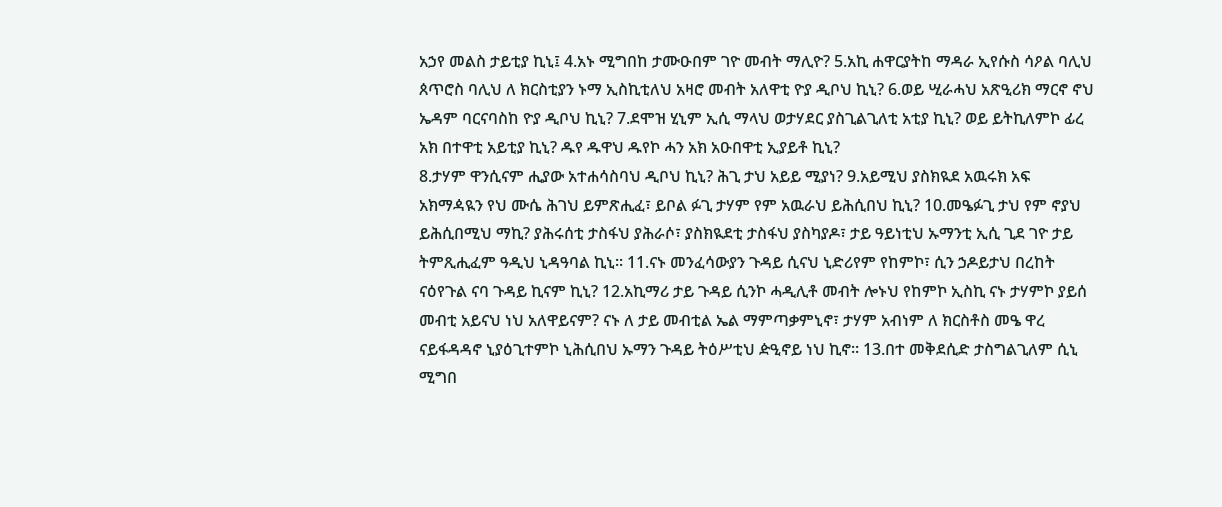አኃየ መልስ ታይቲያ ኪኒ፤ 4.አኑ ሚግበከ ታሙዑበም ገዮ መብት ማሊዮ? 5.አኪ ሐዋርያትከ ማዳራ ኢየሱስ ሳዖል ባሊህ ጰጥሮስ ባሊህ ለ ክርስቲያን ኑማ ኢስኪቲለህ አዛሮ መብት አለዋቲ ዮያ ዲቦህ ኪኒ? 6.ወይ ሢራሓህ አጽዒሪክ ማርኖ ኖህ ኤዳም ባርናባስከ ዮያ ዲቦህ ኪኒ? 7.ደሞዝ ሂኒም ኢሲ ማላህ ወታሃደር ያስጊልጊለቲ አቲያ ኪኒ? ወይ ይትኪለምኮ ፊረ አክ በተዋቲ አይቲያ ኪኒ? ዱየ ዱዋህ ዱየኮ ሓን አክ አዑበዋቲ ኢያይቶ ኪኒ?
8.ታሃም ዋንሲናም ሒያው አተሐሳስባህ ዲቦህ ኪኒ? ሕጊ ታህ አይይ ሚያነ? 9.አይሚህ ያስክዪደ አዉሩክ አፍ አክማዻዪን የህ ሙሴ ሕገህ ይምጽሒፈ፣ ይቦል ፉጊ ታሃም የም አዉራህ ይሕሲበህ ኪኒ? 10.መዔፉጊ ታህ የም ኖያህ ይሕሲበሚህ ማኪ? ያሕሩሰቲ ታስፋህ ያሕራሶ፣ ያስክዪደቲ ታስፋህ ያስካያዶ፣ ታይ ዓይነቲህ ኡማንቲ ኢሲ ጊደ ገዮ ታይ ትምጺሒፈም ዓዲህ ኒዳዓባል ኪኒ፡፡ 11.ናኑ መንፈሳውያን ጉዳይ ሲናህ ኒድሪየም የከምኮ፣ ሲን ኃዶይታህ በረከት ናዕየጉል ናባ ጉዳይ ኪናም ኪኒ? 12.አኪማሪ ታይ ጉዳይ ሲንኮ ሓዲሊቶ መብት ሎኑህ የከምኮ ኢስኪ ናኑ ታሃምኮ ያይሰ መብቲ አይናህ ነህ አለዋይናም? ናኑ ለ ታይ መብቲል ኤል ማምጣቃምኒኖ፣ ታሃም አብነም ለ ክርስቶስ መዔ ዋረ ናይፋዳዳኖ ኒያዕጊተምኮ ኒሕሲበህ ኡማን ጉዳይ ትዕሥቲህ ዽዒኖይ ነህ ኪኖ፡፡ 13.በተ መቅደሲድ ታስግልጊለም ሲኒ ሚግበ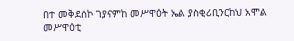በተ መቅደሰኮ ገያናምከ መሥዋዕት ኤል ያስቂሪቢንርከህ አሞል መሥዋዕቲ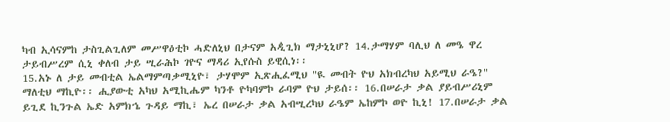ካብ ኢሳናምከ ታስጊልጊለም መሥዋዕቲኮ ሓድለኒህ በታናም አዺጊክ ማታኒኒሆ? 14.ታማሃም ባሊህ ለ መዔ ዋረ ታይብሥረም ሲኒ ቀለብ ታይ ሢራሕኮ ገዮና ማዳሪ ኢየሱስ ይዊሲነ፡፡
15.አኑ ለ ታይ መብቲል ኤልማምጣቃሚኒዮ፣ ታሃሞም ኢጽሒፈሚህ "ዪ መብት ዮህ አክብረካህ አይሚህ ራዔ?" ማለቲህ ማኪዮ፡፡ ሒያውቲ አካህ አሚኪሔም ካንቶ ዮካባምኮ ራባም ዮህ ታይሰ፡፡ 16.በሠራታ ቃል ያይብሥሪኒም ይጊደ ኪንጉል ኤድ አምክኄ ጉዳይ ማኪ፣ ኤረ በሠራታ ቃል አብሢረካህ ራዔም ኤከምኮ ወዮ ኪኒ! 17.በሠራታ ቃል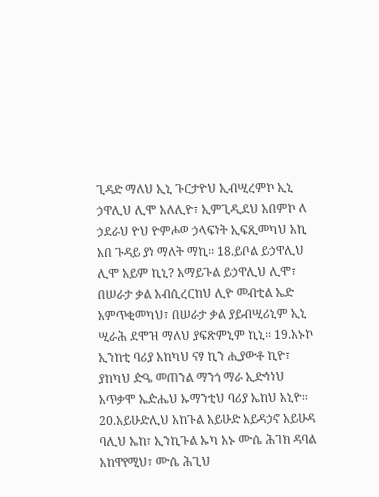ጊዳድ ማለህ ኢኒ ጉርታዮህ ኢብሢረምኮ ኢኒ ኃዋሊህ ሊሞ አለሊዮ፣ ኢምጊዲደህ አበምኮ ለ ኃደራህ ዮህ ዮምሖወ ኃላፍነት ኢፍጺመካህ አኪ አበ ጉዳይ ያነ ማለት ማኪ፡፡ 18.ይቦል ይኃዋሊህ ሊሞ አይም ኪኒ? አማይጉል ይኃዋሊህ ሊሞ፣ በሠራታ ቃል አብሲረርከህ ሊዮ መብቲል ኤድ አምጥቂመካህ፣ በሠራታ ቃል ያይብሢሪኒም ኢኒ ሢራሕ ደሞዝ ማለህ ያፍጽምኒም ኪኒ፡፡ 19.አኑኮ ኢንከቲ ባሪያ አከካህ ናፃ ኪን ሒያውቶ ኪዮ፣ ያከካህ ዽዔ መጠንል ማንጎ ማራ ኢድኅነህ አጥቃሞ ኤዽሔህ ኡማንቲህ ባሪያ ኤከህ አኒዮ፡፡ 20.አይሁድሊህ አከጉል አይሁድ አይዳኃኖ አይሁዳ ባሊህ ኤከ፣ ኢንኪጉል ኡካ አኑ ሙሴ ሕገክ ዳባል አከዋየሚህ፣ ሙሴ ሕጊህ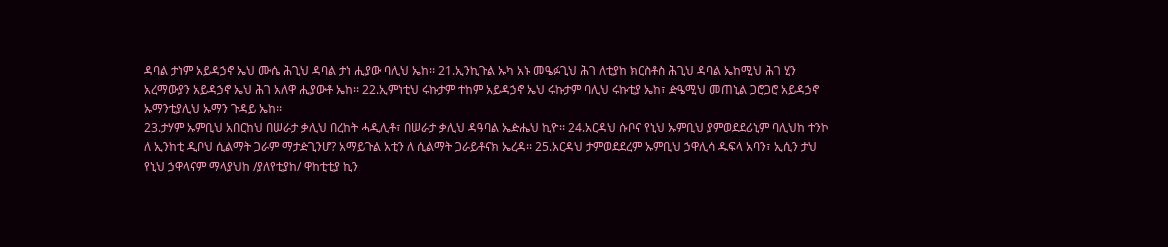ዳባል ታነም አይዳኃኖ ኤህ ሙሴ ሕጊህ ዳባል ታነ ሒያው ባሊህ ኤከ፡፡ 21.ኢንኪጉል ኡካ አኑ መዔፉጊህ ሕገ ለቲያከ ክርስቶስ ሕጊህ ዳባል ኤከሚህ ሕገ ሂን አረማውያን አይዳኃኖ ኤህ ሕገ አለዋ ሒያውቶ ኤከ፡፡ 22.ኢምነቲህ ሩኩታም ተከም አይዳኃኖ ኤህ ሩኩታም ባሊህ ሩኩቲያ ኤከ፣ ዽዔሚህ መጠኒል ጋሮጋሮ አይዳኃኖ ኡማንቲያሊህ ኡማን ጉዳይ ኤከ፡፡
23.ታሃም ኡምቢህ አበርከህ በሠራታ ቃሊህ በረከት ሓዲሊቶ፣ በሠራታ ቃሊህ ዳዓባል ኤዽሔህ ኪዮ፡፡ 24.አርዳህ ሱቦና የኒህ ኡምቢህ ያምወደደሪኒም ባሊህከ ተንኮ ለ ኢንከቲ ዲቦህ ሲልማት ጋራም ማታዽጊንሆ? አማይጉል አቲን ለ ሲልማት ጋራይቶናክ ኤረዳ፡፡ 25.አርዳህ ታምወደደረም ኡምቢህ ኃዋሊሳ ዱፍላ አባን፣ ኢሲን ታህ የኒህ ኃዋላናም ማላያህከ /ያለየቲያከ/ ዋከቲቲያ ኪን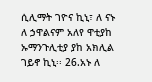ሲሊማት ገዮና ኪኒ፣ ለ ናኑ ለ ኃዋልናም አለየ ዋቲያከ ኡማንጉሊቲያ ያከ አክሊል ገይኖ ኪኒ፡፡ 26.አኑ ለ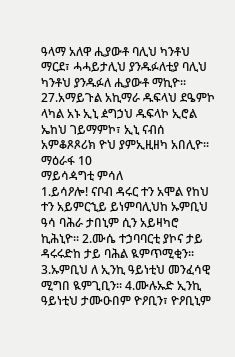ዓላማ አለዋ ሒያውቶ ባሊህ ካንቶህ ማርደ፣ ሓሓይታሊህ ያንዱፉለቲያ ባሊህ ካንቶህ ያንዱፉለ ሒያውቶ ማኪዮ፡፡ 27.አማይጉል አኪማራ ዱፍላህ ደዔምኮ ላካል አኑ ኢኒ ዸግኃህ ዱፍላኮ ኢሮል ኤከህ ገይማምኮ፣ ኢኒ ናብሰ አምቆጾጾሪክ ዮህ ያምኢዚዘካ አበሊዮ፡፡
ማዕራፋ 10
ማይሳዻግቲ ምሳለ
1.ይሳዖሎ! ናቦብ ዳሩር ተን አሞል የከህ ተን አይምርኂይ ይነምባሊህከ ኡምቢህ ዓሳ ባሕራ ታበኒም ሲን አይዛካሮ ኪሕኒዮ፡፡ 2.ሙሴ ተኃባባርቲ ያኮና ታይ ዳሩሩድከ ታይ ባሕል ዪምጥሚቂን፡፡ 3.ኡምቢህ ለ ኢንኪ ዓይነቲህ መንፈሳዊ ሚግበ ዪምጊቢን፡፡ 4.ሙሉኡድ ኢንኪ ዓይነቲህ ታሙዑበም ዮዖቢን፣ ዮዖቢኒም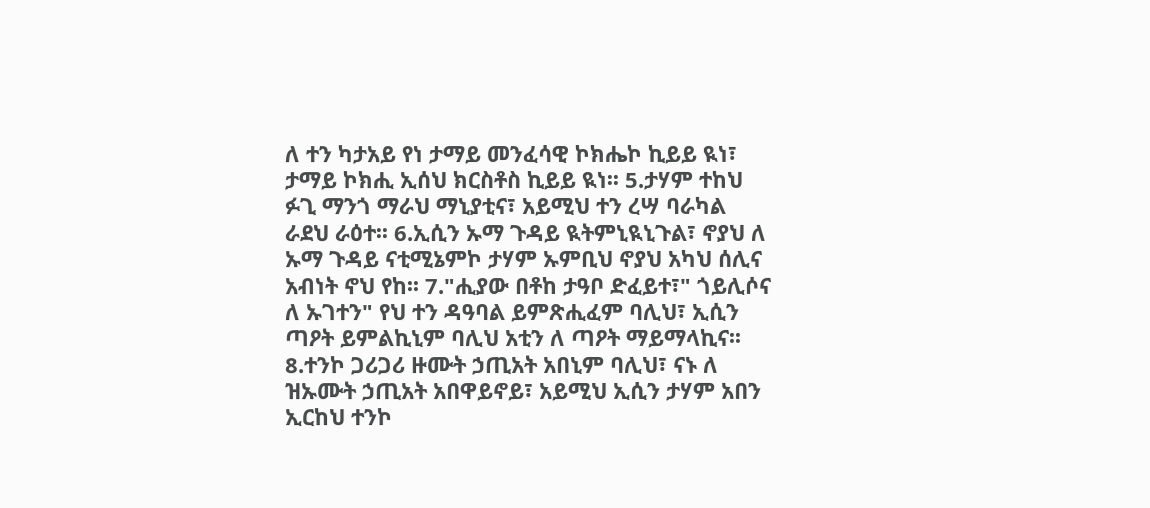ለ ተን ካታአይ የነ ታማይ መንፈሳዊ ኮክሔኮ ኪይይ ዪነ፣ ታማይ ኮክሒ ኢሰህ ክርስቶስ ኪይይ ዪነ፡፡ 5.ታሃም ተከህ ፉጊ ማንጎ ማራህ ማኒያቲና፣ አይሚህ ተን ረሣ ባራካል ራደህ ራዕተ፡፡ 6.ኢሲን ኡማ ጉዳይ ዪትምኒዪኒጉል፣ ኖያህ ለ ኡማ ጉዳይ ናቲሚኔምኮ ታሃም ኡምቢህ ኖያህ አካህ ሰሊና አብነት ኖህ የከ፡፡ 7."ሒያው በቶከ ታዓቦ ድፈይተ፣" ጎይሊሶና ለ ኡገተን" የህ ተን ዳዓባል ይምጽሒፈም ባሊህ፣ ኢሲን ጣዖት ይምልኪኒም ባሊህ አቲን ለ ጣዖት ማይማላኪና፡፡ 8.ተንኮ ጋሪጋሪ ዙሙት ኃጢአት አበኒም ባሊህ፣ ናኑ ለ ዝኡሙት ኃጢአት አበዋይኖይ፣ አይሚህ ኢሲን ታሃም አበን ኢርከህ ተንኮ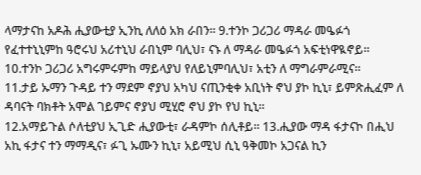ላማታናከ አዶሕ ሒያውቲያ ኢንኪ ለለዕ አክ ራበን፡፡ 9.ተንኮ ጋሪጋሪ ማዳራ መዔፉጎ የፈተተኒኒምከ ዓሮሩህ አሪተኒህ ራበኒም ባሊህ፣ ናኑ ለ ማዳራ መዔፉጎ አፍቲነዋዪኖይ፡፡ 10.ተንኮ ጋሪጋሪ አግሩምሩምከ ማይላያህ የለይኒምባሊህ፣ አቲን ለ ማግራምራሚና።
11.ታይ ኡማን ጉዳይ ተን ማደም ኖያህ አካህ ናጢንቂቀ አቢነት ኖህ ያኮ ኪኒ፣ ይምጽሒፈም ለ ዳባናት ባክቶት አሞል ገይምና ኖያህ ሚሂሮ ኖህ ያኮ የህ ኪኒ፡፡
12.አማይጉል ሶለቲያህ ኢጊድ ሒያውቲ፣ ራዳምኮ ሰሊቶይ፡፡ 13.ሒያው ማዳ ፋታናኮ በሒህ አኪ ፋታና ተን ማማዲና፣ ፉጊ ኡሙን ኪኒ፣ አይሚህ ሲኒ ዓቅመኮ አጋናል ኪን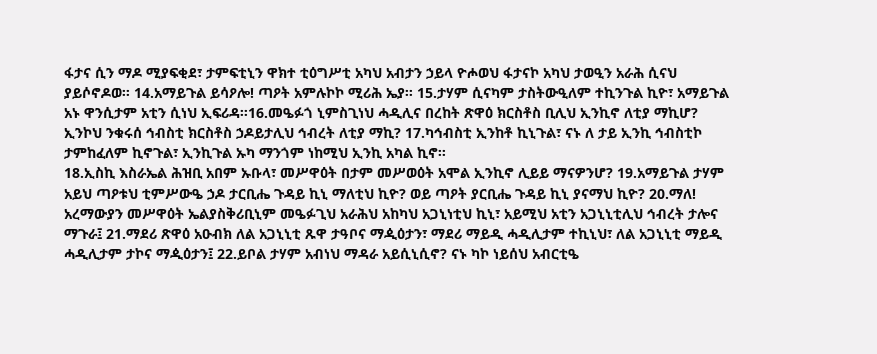ፋታና ሲን ማዶ ሚያፍቂደ፣ ታምፍቲኒን ዋክተ ቲዕግሥቲ አካህ አብታን ኃይላ ዮሖወህ ፋታናኮ አካህ ታወዒን አራሕ ሲናህ ያይሶኖዶወ፡፡ 14.አማይጉል ይሳዖሎ! ጣዖት አምሉኮኮ ሚሪሕ ኤያ፡፡ 15.ታሃም ሲናካም ታስትውዒለም ተኪንጉል ኪዮ፣ አማይጉል አኑ ዋንሲታም አቲን ሲነህ ኢፍሪዳ፡፡16.መዔፉጎ ኒምስጊነህ ሓዲሊና በረከት ጽዋዕ ክርስቶስ ቢሊህ ኢንኪኖ ለቲያ ማኪሆ? ኢንኮህ ንቁሩሰ ኅብስቲ ክርስቶስ ኃዶይታሊህ ኅብረት ለቲያ ማኪ? 17.ካኅብስቲ ኢንከቶ ኪኒጉል፣ ናኑ ለ ታይ ኢንኪ ኅብስቲኮ ታምከፈለም ኪኖጉል፣ ኢንኪጉል ኡካ ማንጎም ነከሚህ ኢንኪ አካል ኪኖ፡፡
18.ኢስኪ እስራኤል ሕዝቢ አበም ኡቡላ፣ መሥዋዕት በታም መሥወዕት አሞል ኢንኪኖ ሊይይ ማናዎንሆ? 19.አማይጉል ታሃም አይህ ጣዖቱህ ቲምሥውዔ ኃዶ ታርቢሔ ጉዳይ ኪኒ ማለቲህ ኪዮ? ወይ ጣዖት ያርቢሔ ጉዳይ ኪኒ ያናማህ ኪዮ? 20.ማለ! አረማውያን መሥዋዕት ኤልያስቅሪቢኒም መዔፉጊህ አራሕህ አከካህ አጋኒነቲህ ኪኒ፣ አይሚህ አቲን አጋኒኒቲሊህ ኅብረት ታሎና ማጉራ፤ 21.ማደሪ ጽዋዕ አዑብክ ለል አጋኒኒቲ ጹዋ ታዓቦና ማዺዕታን፣ ማደሪ ማይዲ ሓዲሊታም ተኪኒህ፣ ለል አጋኒኒቲ ማይዲ ሓዲሊታም ታኮና ማዺዕታን፤ 22.ይቦል ታሃም አብነህ ማዳራ አይሲኒሲኖ? ናኑ ካኮ ነይሰህ አብርቲዔ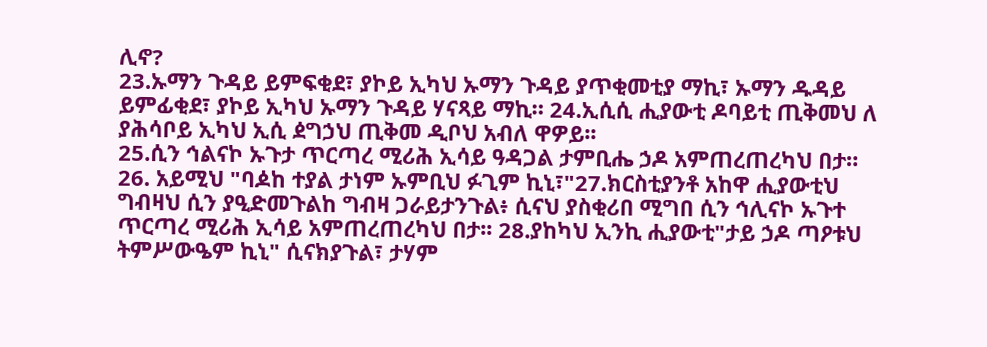ሊኖ?
23.ኡማን ጉዳይ ይምፍቂደ፣ ያኮይ ኢካህ ኡማን ጉዳይ ያጥቂመቲያ ማኪ፣ ኡማን ዱዳይ ይምፊቂደ፣ ያኮይ ኢካህ ኡማን ጉዳይ ሃናጻይ ማኪ። 24.ኢሲሲ ሒያውቲ ዶባይቲ ጢቅመህ ለ ያሕሳቦይ ኢካህ ኢሲ ዸግኃህ ጢቅመ ዲቦህ አብለ ዋዎይ፡፡
25.ሲን ኅልናኮ ኡጉታ ጥርጣረ ሚሪሕ ኢሳይ ዓዳጋል ታምቢሔ ኃዶ አምጠረጠረካህ በታ። 26. አይሚህ "ባዾከ ተያል ታነም ኡምቢህ ፉጊም ኪኒ፣"27.ክርስቲያንቶ አከዋ ሒያውቲህ ግብዛህ ሲን ያዒድመጉልከ ግብዛ ጋራይታንጉል፥ ሲናህ ያስቂሪበ ሚግበ ሲን ኅሊናኮ ኡጉተ ጥርጣረ ሚሪሕ ኢሳይ አምጠረጠረካህ በታ፡፡ 28.ያከካህ ኢንኪ ሒያውቲ"ታይ ኃዶ ጣዖቱህ ትምሥውዔም ኪኒ" ሲናክያጉል፣ ታሃም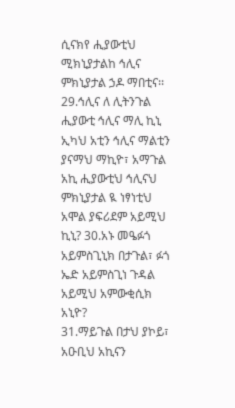ሲናክየ ሒያውቲህ ሚክኒያታልከ ኅሊና ምክኒያታል ኃዶ ማበቲና፡፡ 29.ኅሊና ለ ሊትንጉል ሒያውቲ ኅሊና ማሊ ኪኒ ኢካህ አቲን ኅሊና ማልቲን ያናማህ ማኪዮ፣ አማጉል አኪ ሒያውቲህ ኅሊናህ ምክኒያታል ዪ ነፃነቲህ አሞል ያፍሪደም አይሚህ ኪኒ? 30.አኑ መዔፉጎ አይምስጊኒክ በታጉል፣ ፉጎ ኤድ አይምስጊነ ጉዳል አይሚህ አምውቂሲክ አኒዮ?
31.ማይጉል በታህ ያኮይ፣ አዑቢህ አኪናን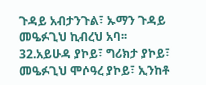ጉዳይ አብታንጉል፣ ኡማን ጉዳይ መዔፉጊህ ኪብረህ አባ፡፡ 32.አይሁዳ ያኮይ፣ ግሪክታ ያኮይ፣ መዔፉጊህ ሞሶዓረ ያኮይ፣ ኢንከቶ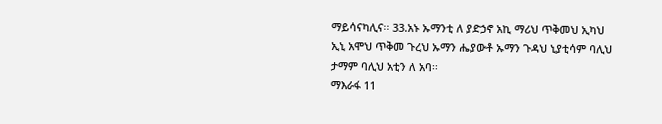ማይሳናካሊና፡፡ 33.አኑ ኡማንቲ ለ ያድኃኖ አኪ ማሪህ ጥቅመህ ኢካህ ኢኒ አሞህ ጥቅመ ጉረህ ኡማን ሔያውቶ ኡማን ጉዳህ ኒያቲሳም ባሊህ ታማም ባሊህ አቲን ለ አባ፡፡
ማእራፋ 11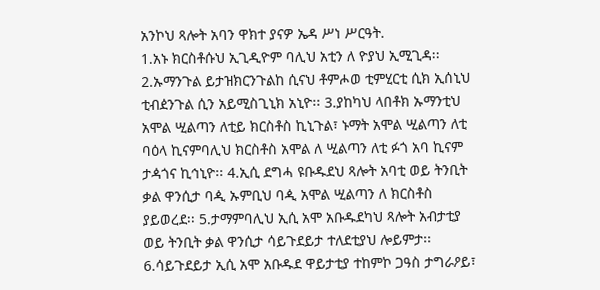አንኮህ ጻሎት አባን ዋክተ ያናዎ ኤዳ ሥነ ሥርዓት.
1.አኑ ክርስቶሱህ ኢጊዲዮም ባሊህ አቲን ለ ዮያህ ኢሚጊዳ፡፡2.ኡማንጉል ይታዝክርንጉልከ ሲናህ ቶምሖወ ቲምሂርቲ ሲክ ኢሰኒህ ቲብዸንጉል ሲን አይሚስጊኒክ አኒዮ፡፡ 3.ያከካህ ላበቶክ ኡማንቲህ አሞል ሢልጣን ለቲይ ክርስቶስ ኪኒጉል፣ ኑማት አሞል ሢልጣን ለቲ ባዕላ ኪናምባሊህ ክርስቶስ አሞል ለ ሢልጣን ለቲ ፉጎ አባ ኪናም ታዻጎና ኪኅኒዮ፡፡ 4.ኢሲ ደግሓ ዩቡዱደህ ጻሎት አባቲ ወይ ትንቢት ቃል ዋንሲታ ባዺ ኡምቢህ ባዺ አሞል ሢልጣን ለ ክርስቶስ ያይወረደ፡፡ 5.ታማምባሊህ ኢሲ አሞ አቡዱደካህ ጻሎት አብታቲያ ወይ ትንቢት ቃል ዋንሲታ ሳይጉደይታ ተለደቲያህ ሎይምታ፡፡ 6.ሳይጉደይታ ኢሲ አሞ አቡዱደ ዋይታቲያ ተከምኮ ጋዓስ ታግራዖይ፣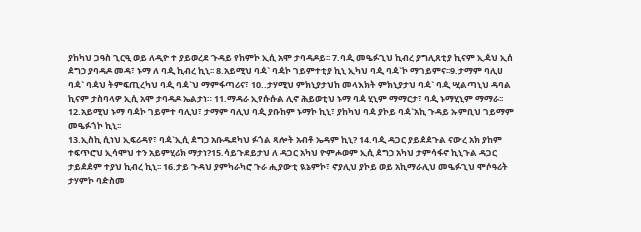ያከካህ ጋዓስ ጊርዒ ወይ ለዲዮ ተ ያይወረደ ጉዳይ የከምኮ ኢሲ አሞ ታባዳዶይ፡፡ 7.ባዺ መዔፉጊህ ኪብረ ያግሊጸቲያ ኪናም ኢዻህ ኢሰ ዸግኃ ያባዳዶ መዳ፣ ኑማ ለ ባዺ ኪብረ ኪኒ፡፡ 8.አይሚህ ባዻ` ባዻኮ ገይምተቲያ ኪኒ ኢካህ ባዺ ባዻ`ኮ ማገይምና፡፡9.ታማም ባሊሀ ባዻ` ባዻህ ትምፍጢረካህ ባዺ ባዻ`ህ ማምፋጣሪና፣ 10..ታሃሚህ ምክኒያታህከ መላእክት ምክኒያታህ ባዻ` ባዺ ሢልጣኒህ ዳባል ኪናም ታስባላዎ ኢሲ አሞ ታባዳዶ ኤልታነ። 11.ማዳራ ኢየሱሱል ሊኖ ሕይወቲህ ኑማ ባዻ ሂኒም ማማርታ፣ ባዺ ኑማሂኒም ማማራ፡፡ 12.አይሚህ ኑማ ባዻኮ ገይምተ ባሊህ፣ ታማም ባሊህ ባዺ ያቡከም ኑማኮ ኪኒ፣ ያከካህ ባዻ ያኮይ ባዻ`አኪ ጉዳይ ኡምቢህ ገይማም መዔፉጎኮ ኪኒ፡፡
13.ኢስኪ ሲነህ ኢፍሪዳየ፣ ባዻ`ኢሲ ዸግኃ አቡዱደካህ ፉጎል ጻሎት አብቶ ኤዳም ኪኒ? 14.ባዺ ዳጋር ያይዸዸጉል ናውረ አክ ያከም ተፍጥሮህ ኢሳሞህ ተን አይምሂሪክ ማታነ?15.ሳይጉደይታህ ለ ዳጋር አካህ ዮምሖወም ኢሲ ዸግኃ አካህ ታምሳፋኖ ኪኒጉል ዳጋር ታይዸዸም ተያህ ኪብረ ኪኒ፡፡ 16.ታይ ጉዳህ ያምካራካሮ ጉራ ሒያውቲ ዪኔምኮ፣ ኖያሊህ ያኮይ ወይ አኪማራሊህ መዔፉጊህ ሞሶዓሪት ታሃምኮ ባዽስመ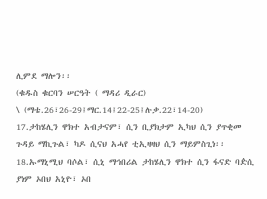ሊምደ ማሎን፡፡
(ቁዱስ ቁርባን ሠርዓት ( ማዳሪ ዲራር)
\ (ማቴ.26፣26-29፤ማር.14፤22-25፤ሉቃ.22፣14-20)
17.ታከሄሊን ዋክተ አብታናም፣ ሲን ቢያክታም ኢካህ ሲን ያጥቂመ ጉዳይ ማኪጉል፣ ካዶ ሲናህ አሓየ ቲኢዛዛህ ሲን ማይምስጊነ፡፡ 18.ኡማኒሚህ ባሶል፣ ሲኒ ማኅበሪል ታከሄሊን ዋክተ ሲን ፋናድ ባዽሲ ያነም ኦበህ አኒዮ፣ ኦበ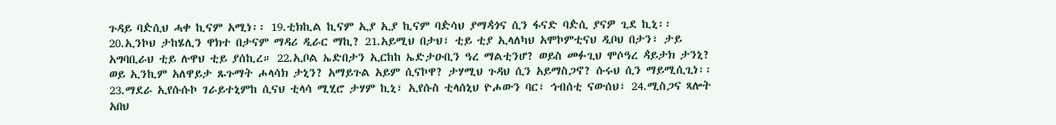ጉዳይ ባዽሲህ ሓቀ ኪናም አሚነ፡፡ 19.ቲክኪል ኪናም ኢያ ኢያ ኪናም ባዽሳህ ያማዻጎና ሲን ፋናድ ባዽሲ ያናዎ ጊደ ኪኒ፡፡ 20.ኢንኮህ ታከሄሊን ዋክተ በታናም ማዳሪ ዲራር ማኪ? 21.አይሚህ በታህ፣ ቲይ ቲያ ኢላለካህ አሞኮምቲናህ ዲቦህ በታን፣ ታይ አግባቢራህ ቲይ ሉዋህ ቲይ ያሰኪረ። 22.ኢቦል ኤድበታን ኢርከከ ኤድታዑቢን ዓረ ማልቲንሆ? ወይስ መፉጊህ ሞሶዓረ ዻይታክ ታንኒ? ወይ ኢንኪም አለዋይታ ጹጉማት ሖላሳክ ታኒን? አማይጉል አይም ሲናኮዋ? ታሃሚህ ጉዳህ ሲን አይማስጋኖ? ሱሩህ ሲን ማይሚሲጊነ፡፡
23.ማደራ ኢየሱሱኮ ገራይተኒምከ ሲናህ ቲላሳ ሚሂሮ ታሃም ኪኒ፣ ኢየሱስ ቲላሰኒህ ዮሖውን ባር፣ ኅብሰቲ ናውሰህ፣ 24.ሚስጋና ጻሎት አበህ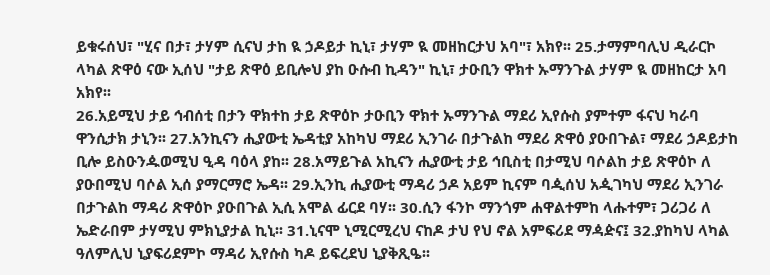ይቁሩሰህ፣ "ሂና በታ፣ ታሃም ሲናህ ታከ ዪ ኃዶይታ ኪኒ፣ ታሃም ዪ መዘከርታህ አባ"፣ አክየ፡፡ 25.ታማምባሊህ ዲራርኮ ላካል ጽዋዕ ናው ኢሰህ "ታይ ጽዋዕ ይቢሎህ ያከ ዑሱብ ኪዳን" ኪኒ፣ ታዑቢን ዋክተ ኡማንጉል ታሃም ዪ መዘከርታ አባ አክየ፡፡
26.አይሚህ ታይ ኅብሰቲ በታን ዋክተከ ታይ ጽዋዕኮ ታዑቢን ዋክተ ኡማንጉል ማደሪ ኢየሱስ ያምተም ፋናህ ካራባ ዋንሲታክ ታኒን፡፡ 27.አንኪናን ሒያውቲ ኤዳቲያ አከካህ ማደሪ ኢንገራ በታጉልከ ማደሪ ጽዋዕ ያዑበጉል፣ ማደሪ ኃዶይታከ ቢሎ ይስዑንዹወሚህ ዒዳ ባዕላ ያከ፡፡ 28.አማይጉል አኪናን ሒያውቲ ታይ ኅቢስቲ በታሚህ ባሶልከ ታይ ጽዋዕኮ ለ ያዑበሚህ ባሶል ኢሰ ያማርማሮ ኤዳ፡፡ 29.ኢንኪ ሒያውቲ ማዳሪ ኃዶ አይም ኪናም ባዺሰህ አዺገካህ ማደሪ ኢንገራ በታጉልከ ማዳሪ ጽዋዕኮ ያዑበጉል ኢሲ አሞል ፊርደ ባሃ፡፡ 30.ሲን ፋንኮ ማንጎም ሐዋልተምከ ላሑተም፣ ጋሪጋሪ ለ ኤድራበም ታሃሚህ ምክኒያታል ኪኒ፡፡ 31.ኒናሞ ኒሚርሚረህ ናከዶ ታህ የህ ኖል አምፍሪደ ማዻዽና፤ 32.ያከካህ ላካል ዓለምሊህ ኒያፍሪደምኮ ማዳሪ ኢየሱስ ካዶ ይፍረደህ ኒያቅጺዔ፡፡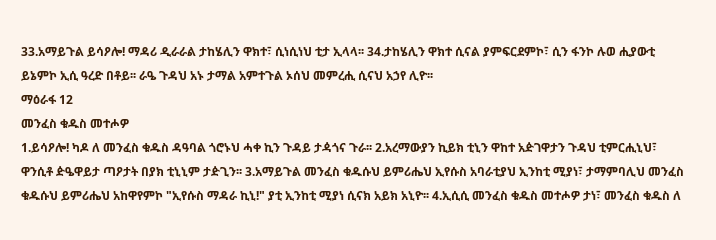33.አማይጉል ይሳዖሎ! ማዳሪ ዲራራል ታከሄሊን ዋክተ፣ ሲነሲነህ ቲታ ኢላላ፡፡ 34.ታከሄሊን ዋክተ ሲናል ያምፍርደምኮ፣ ሲን ፋንኮ ሉወ ሒያውቲ ይኔምኮ ኢሲ ዓረድ በቶይ፡፡ ራዔ ጉዳህ አኑ ታማል አምተጉል ኦሰህ መምረሒ ሲናህ አኃየ ሊዮ፡፡
ማዕራፋ 12
መንፈስ ቁዱስ መተሖዎ
1.ይሳዖሎ! ካዶ ለ መንፈስ ቁዱስ ዳዓባል ጎሮኑህ ሓቀ ኪን ጉዳይ ታዻጎና ጉራ፡፡ 2.አረማውያን ኪይክ ቲኒን ዋከተ አዽገዋታን ጉዳህ ቲምርሒኒህ፣ ዋንሲቶ ዽዔዋይታ ጣዖታት በያክ ቲኒኒም ታዽጊን፡፡ 3.አማይጉል መንፈስ ቁዱሱህ ይምሪሔህ ኢየሱስ አባራቲያህ ኢንከቲ ሚያነ፣ ታማምባሊህ መንፈስ ቁዱሱህ ይምሪሔህ አከዋየምኮ "ኢየሱስ ማዳራ ኪኒ!" ያቲ ኢንከቲ ሚያነ ሲናክ አይክ አኒዮ፡፡ 4.ኢሲሲ መንፈስ ቁዱስ መተሖዎ ታነ፣ መንፈስ ቁዱስ ለ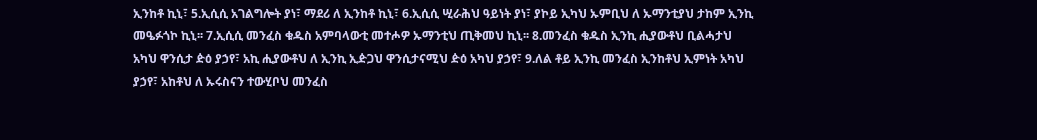ኢንከቶ ኪኒ፣ 5.ኢሲሲ አገልግሎት ያነ፣ ማደሪ ለ ኢንከቶ ኪኒ፣ 6.ኢሲሲ ሢራሕህ ዓይነት ያነ፣ ያኮይ ኢካህ ኡምቢህ ለ ኡማንቲያህ ታከም ኢንኪ መዔፉጎኮ ኪኒ፡፡ 7.ኢሲሲ መንፈስ ቁዱስ አምባላውቲ መተሖዎ ኡማንቲህ ጢቅመህ ኪኒ፡፡ 8.መንፈስ ቁዱስ ኢንኪ ሒያውቶህ ቢልሓታህ አካህ ዋንሲታ ዽዕ ያኃየ፣ አኪ ሒያውቶህ ለ ኢንኪ ኢዽጋህ ዋንሲታናሚህ ዽዕ አካህ ያኃየ፣ 9.ለል ቶይ ኢንኪ መንፈስ ኢንከቶህ ኢምነት አካህ ያኃየ፣ አከቶህ ለ ኡሩስናን ተውሂቦህ መንፈስ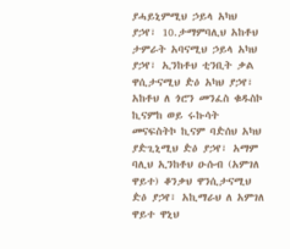ያሓይኒምሚህ ኃይላ አካህ ያኃየ፣ 10.ታማምባሊህ አከቶህ ታምራት አባናሚህ ኃይላ አካህ ያኃየ፣ ኢንከቶህ ቲንቢት ቃል ዋሲታናሚህ ዽዕ አካህ ያኃየ፣ አከቶህ ለ ጎሮን መንፈስ ቁዱስኮ ኪናምከ ወይ ሩኩሳት መናፍስትኮ ኪናም ባዽሰህ አካህ ያዽጊኒሚህ ዽዕ ያኃየ፣ አማም ባሊህ ኢንከቶህ ዑሱብ (አምገለ ዋይተ) ቆንቃህ ዋንሲታናሚህ ዽዕ ያኃየ፣ አኪማራህ ለ አምገለ ዋይተ ዋኒህ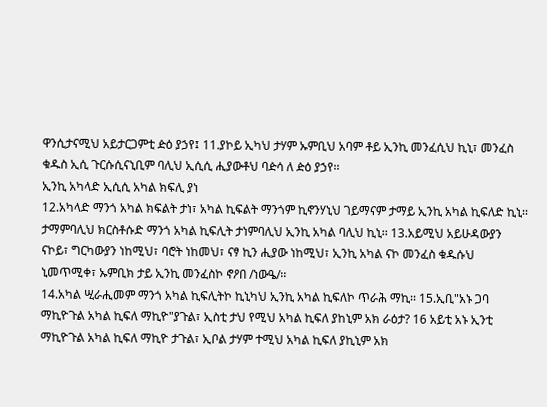ዋንሲታናሚህ አይታርጋምቲ ዽዕ ያኃየ፤ 11.ያኮይ ኢካህ ታሃም ኡምቢህ አባም ቶይ ኢንኪ መንፈሲህ ኪኒ፣ መንፈስ ቁዱስ ኢሲ ጉርሱሲናኒቢም ባሊህ ኢሲሲ ሒያውቶህ ባዽሳ ለ ዽዕ ያኃየ፡፡
ኢንኪ አካላድ ኢሲሲ አካል ክፍሊ ያነ
12.አካላድ ማንጎ አካል ክፍልት ታነ፣ አካል ኪፍልት ማንጎም ኪኖንሃኒህ ገይማናም ታማይ ኢንኪ አካል ኪፍለድ ኪኒ፡፡ ታማምባሊህ ክርስቶሱድ ማንጎ አካል ኪፍሊት ታነምባሊህ ኢንኪ አካል ባሊህ ኪኒ፡፡ 13.አይሚህ አይሁዳውያን ናኮይ፣ ግርካውያን ነከሚህ፣ ባሮት ነከመህ፣ ናፃ ኪን ሒያው ነከሚህ፣ ኢንኪ አካል ናኮ መንፈስ ቁዱሱህ ኒመጥሚቀ፣ ኡምቢክ ታይ ኢንኪ መንፈስኮ ኖዖበ /ነውዔ/፡፡
14.አካል ሢራሒመም ማንጎ አካል ኪፍሊትኮ ኪኒካህ ኢንኪ አካል ኪፍለኮ ጥራሕ ማኪ፡፡ 15.ኢቢ"አኑ ጋባ ማኪዮጉል አካል ኪፍለ ማኪዮ"ያጉል፣ ኢስቲ ታህ የሚህ አካል ኪፍለ ያከኒም አክ ራዕታ? 16 አይቲ አኑ ኢንቲ ማኪዮጉል አካል ኪፍለ ማኪዮ ታጉል፣ ኢቦል ታሃም ተሚህ አካል ኪፍለ ያኪኒም አክ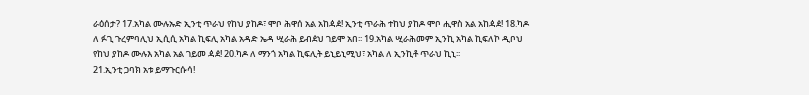ራዕሰታ? 17.አካል ሙሉኡድ ኢንቲ ጥራህ የከህ ያከዶ፣ ሞቦ ሕዋሰ አል አከዻዸ! ኢንቲ ጥራሕ ተከህ ያከዶ ሞቦ ሒዋስ አል አከዻዸ! 18.ካዶ ለ ፉጊ ጉረምባሊህ ኢሲሲ አካል ኪፍሊ አካል አዳድ ኤዳ ሢራሕ ይብዸህ ገይሞ አበ፡፡ 19.አካል ሢራሕመም ኢንኪ አካል ኪፍለኮ ዲቦህ የከህ ያከዶ ሙሉእ አካል አል ገይመ ዻዸ! 20.ካዶ ለ ማንጎ አካል ኪፍሊት ይኒይኒሚህ፣ አካል ለ ኢንኪቶ ጥራህ ኪኒ፡፡
21.ኢንቲ ጋባክ አቱ ይማጉርሱሳ!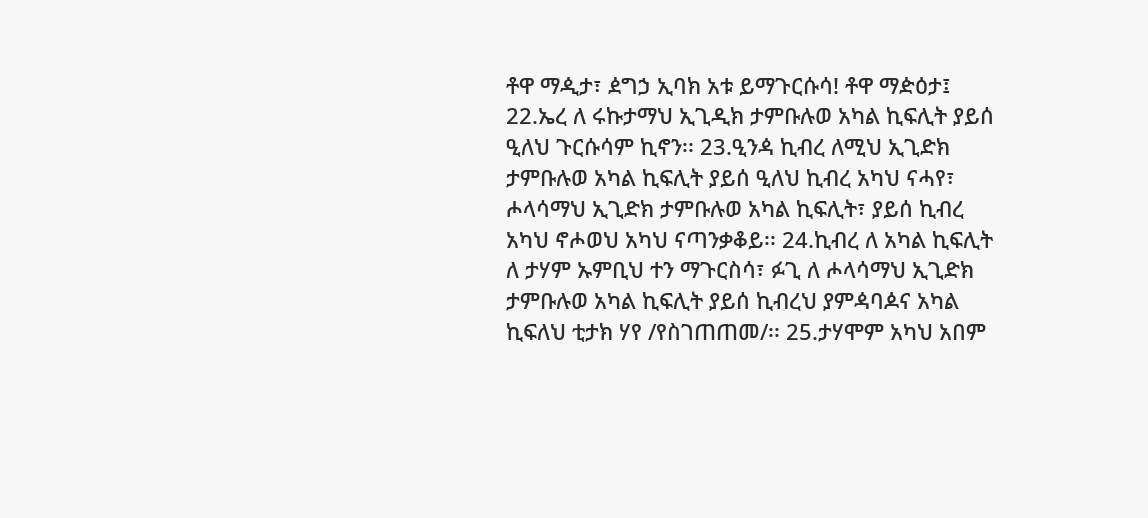ቶዋ ማዺታ፣ ዸግኃ ኢባክ አቱ ይማጉርሱሳ! ቶዋ ማዽዕታ፤ 22.ኤረ ለ ሩኩታማህ ኢጊዲክ ታምቡሉወ አካል ኪፍሊት ያይሰ ዒለህ ጉርሱሳም ኪኖን፡፡ 23.ዒንዻ ኪብረ ለሚህ ኢጊድክ ታምቡሉወ አካል ኪፍሊት ያይሰ ዒለህ ኪብረ አካህ ናሓየ፣ ሖላሳማህ ኢጊድክ ታምቡሉወ አካል ኪፍሊት፣ ያይሰ ኪብረ አካህ ኖሖወህ አካህ ናጣንቃቆይ፡፡ 24.ኪብረ ለ አካል ኪፍሊት ለ ታሃም ኡምቢህ ተን ማጉርስሳ፣ ፉጊ ለ ሖላሳማህ ኢጊድክ ታምቡሉወ አካል ኪፍሊት ያይሰ ኪብረህ ያምዻባዾና አካል ኪፍለህ ቲታክ ሃየ /የስገጠጠመ/፡፡ 25.ታሃሞም አካህ አበም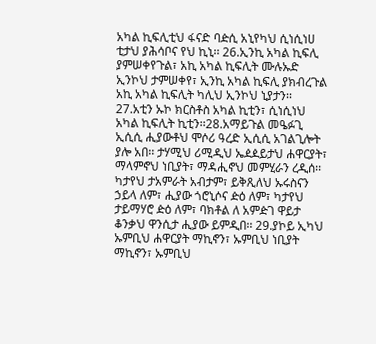አካል ኪፍሊቲህ ፋናድ ባዽሲ አኒየካህ ሲነሲነሀ ቲታህ ያሕሳቦና የህ ኪኒ፡፡ 26.ኢንኪ አካል ኪፍሊ ያምሠቀየጉል፣ አኪ አካል ኪፍሊት ሙሉኡድ ኢንኮህ ታምሠቀየ፣ ኢንኪ አካል ኪፍሊ ያክብረጉል አኪ አካል ኪፍሊት ካሊህ ኢንኮህ ኒያታን፡፡
27.አቲን ኡኮ ክርስቶስ አካል ኪቲን፣ ሲነሲነህ አካል ኪፍሊት ኪቲን፡፡28.አማይጉል መዔፉጊ ኢሲሲ ሒያውቶህ ሞሶሪ ዓረድ ኢሲሲ አገልጊሎት ያሎ አበ፡፡ ታሃሚህ ሪሚዲህ ኤዸዾይታህ ሐዋርያት፣ ማላምኖህ ነቢያት፣ ማዳሒኖህ መምሂራን ረዲሰ፡፡ ካታየህ ታአምራት አብታም፣ ይቅጺለህ ኡሩስናን ኃይላ ለም፣ ሒያው ጎሮኒሶና ዽዕ ለም፣ ካታየህ ታይማሃሮ ዽዕ ለም፣ ባክቶል ለ አምዽገ ዋይታ ቆንቃህ ዋንሲታ ሒያው ይምዲበ፡፡ 29.ያኮይ ኢካህ ኡምቢህ ሐዋርያት ማኪኖን፣ ኡምቢህ ነቢያት ማኪኖን፣ ኡምቢህ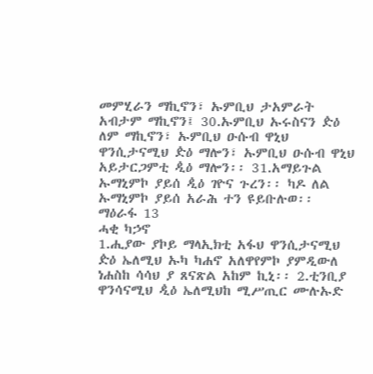መምሂራን ማኪኖን፣ ኡምቢህ ታአምራት አብታም ማኪኖን፤ 30.ኡምቢህ ኡሩስናን ዽዕ ለም ማኪኖን፣ ኡምቢህ ዑሱብ ዋኒህ ዋንሲታናሚህ ዽዕ ማሎን፣ ኡምቢህ ዑሱብ ዋኒህ አይታርጋምቲ ዺዕ ማሎን፡፡ 31.አማይጉል ኡማኒምኮ ያይሰ ዺዕ ገዮና ጉረን፡፡ ካዶ ለል ኡማኒምኮ ያይሰ አራሕ ተን ዩይቡሉወ፡፡
ማዕራፋ 13
ሓቂ ካኃኖ
1.ሒያው ያኮይ ማላኢክቲ አፋህ ዋንሲታናሚህ ዽዕ ኤለሚህ ኡካ ካሐኖ አለዋየምኮ ያምዲውለ ነሐስከ ሳሳህ ያ ጸናጽል አከም ኪኒ፡፡ 2.ቲንቢያ ዋንሳናሚህ ዺዕ ኤለሚህከ ሚሥጢር ሙሉኡድ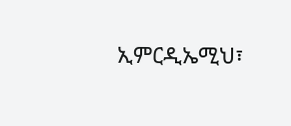ኢምርዲኤሚህ፣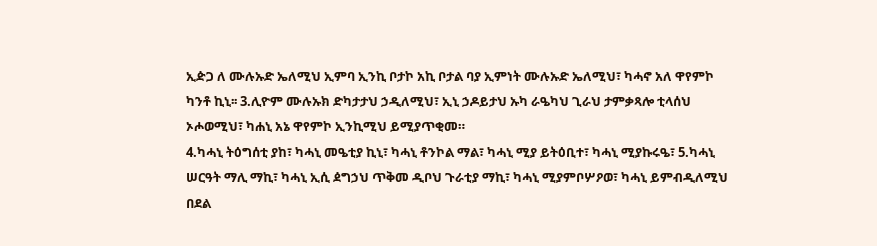ኢዽጋ ለ ሙሉኡድ ኤለሚህ ኢምባ ኢንኪ ቦታኮ አኪ ቦታል ባያ ኢምነት ሙሉኡድ ኤለሚህ፣ ካሓኖ አለ ዋየምኮ ካንቶ ኪኒ፡፡ 3.ሊዮም ሙሉኡክ ድካታታህ ኃዲለሚህ፣ ኢኒ ኃዶይታህ ኡካ ራዔካህ ጊራህ ታምቃጻሎ ቲላሰህ ኦሖወሚህ፣ ካሐኒ አኔ ዋየምኮ ኢንኪሚህ ይሚያጥቂመ።
4.ካሓኒ ትዕግሰቲ ያከ፣ ካሓኒ መዔቲያ ኪኒ፣ ካሓኒ ቶንኮል ማል፣ ካሓኒ ሚያ ይትዕቢተ፣ ካሓኒ ሚያኩሩዔ፣ 5.ካሓኒ ሠርዓት ማሊ ማኪ፣ ካሓኒ ኢሲ ዸግኃህ ጥቅመ ዲቦህ ጉራቲያ ማኪ፣ ካሓኒ ሚያምቦሦዖወ፣ ካሓኒ ይምብዲለሚህ በደል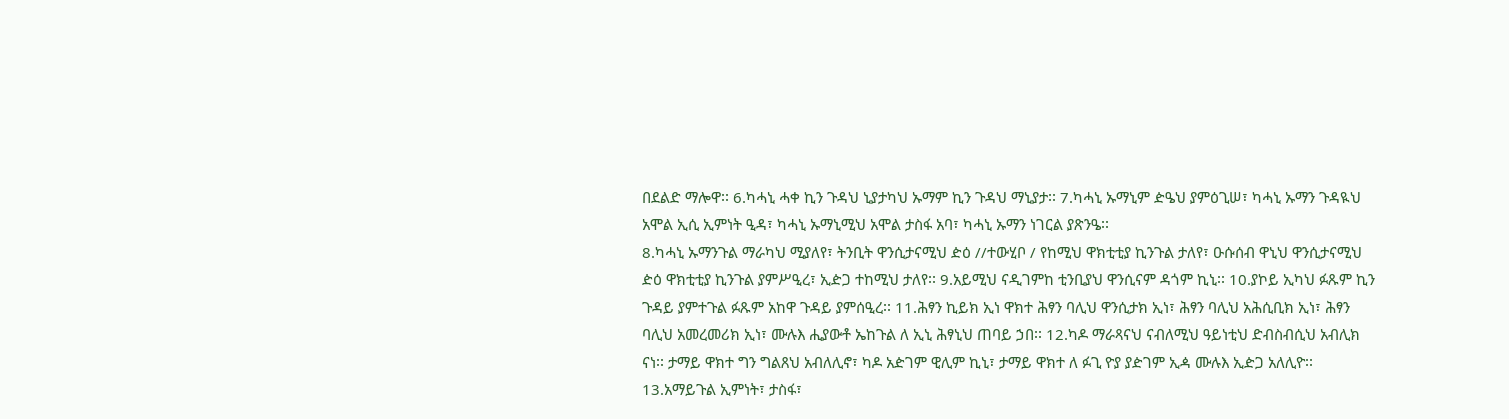በደልድ ማሎዋ፡፡ 6.ካሓኒ ሓቀ ኪን ጉዳህ ኒያታካህ ኡማም ኪን ጉዳህ ማኒያታ፡፡ 7.ካሓኒ ኡማኒም ዽዔህ ያምዕጊሠ፣ ካሓኒ ኡማን ጉዳዪህ አሞል ኢሲ ኢምነት ዒዳ፣ ካሓኒ ኡማኒሚህ አሞል ታስፋ አባ፣ ካሓኒ ኡማን ነገርል ያጽንዔ፡፡
8.ካሓኒ ኡማንጉል ማራካህ ሚያለየ፣ ትንቢት ዋንሲታናሚህ ዽዕ //ተውሂቦ / የከሚህ ዋክቲቲያ ኪንጉል ታለየ፣ ዑሱሰብ ዋኒህ ዋንሲታናሚህ ዽዕ ዋክቲቲያ ኪንጉል ያምሥዒረ፣ ኢዽጋ ተከሚህ ታለየ፡፡ 9.አይሚህ ናዲገምከ ቲንቢያህ ዋንሲናም ዳጎም ኪኒ፡፡ 10.ያኮይ ኢካህ ፉጹም ኪን ጉዳይ ያምተጉል ፉጹም አከዋ ጉዳይ ያምሰዒረ፡፡ 11.ሕፃን ኪይክ ኢነ ዋክተ ሕፃን ባሊህ ዋንሲታክ ኢነ፣ ሕፃን ባሊህ አሕሲቢክ ኢነ፣ ሕፃን ባሊህ አመረመሪክ ኢነ፣ ሙሉእ ሒያውቶ ኤከጉል ለ ኢኒ ሕፃኒህ ጠባይ ኃበ፡፡ 12.ካዶ ማራጻናህ ናብለሚህ ዓይነቲህ ድብስብሲህ አብሊክ ናነ፡፡ ታማይ ዋክተ ግን ግልጸህ አብለሊኖ፣ ካዶ አዽገም ዊሊም ኪኒ፣ ታማይ ዋክተ ለ ፉጊ ዮያ ያዽገም ኢዻ ሙሉእ ኢዽጋ አለሊዮ፡፡
13.አማይጉል ኢምነት፣ ታስፋ፣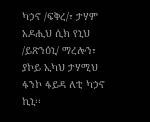ካኃኖ /ፍቅረ/፣ ታሃም አዶሒህ ሲክ የኒህ /ይጽንዕኒ/ ማረሎን፣ ያኮይ ኢካህ ታሃሚህ ፋንኮ ፋይዳ ለቲ ካኃኖ ኪኒ፡፡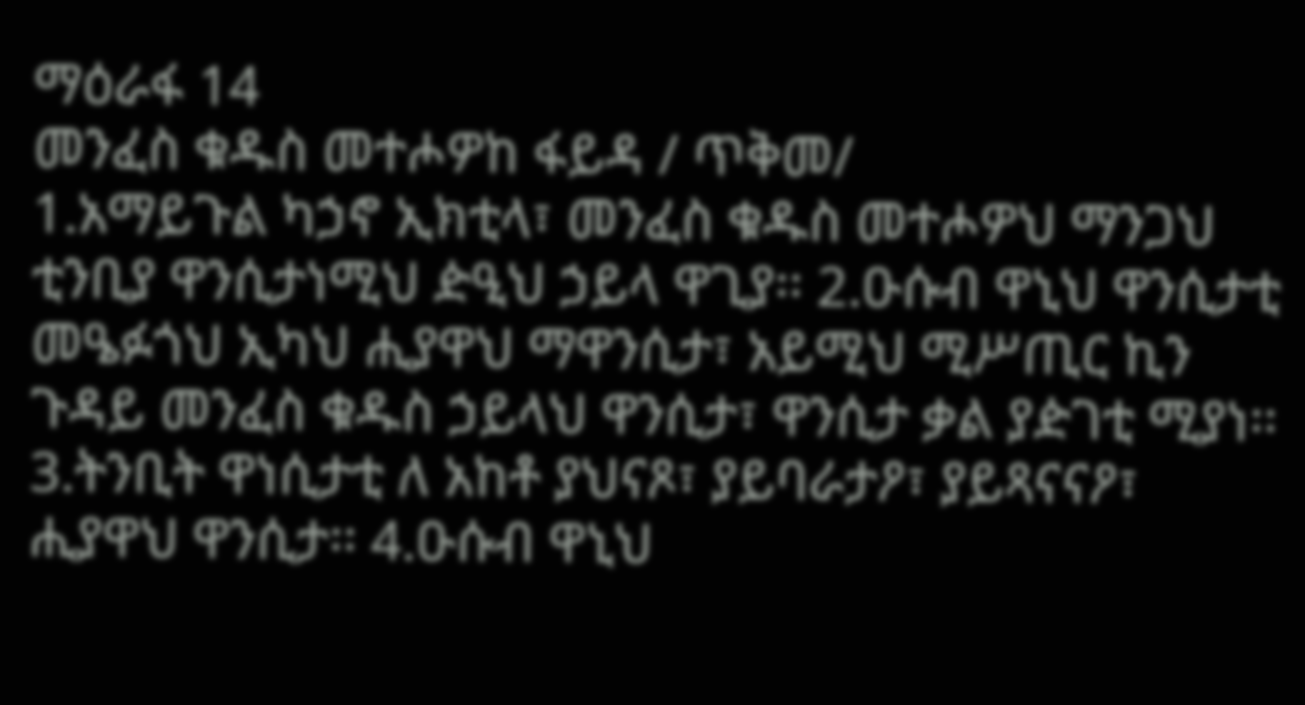ማዕራፋ 14
መንፈስ ቁዱስ መተሖዎከ ፋይዳ / ጥቅመ/
1.አማይጉል ካኃኖ ኢክቲላ፣ መንፈስ ቁዱስ መተሖዎህ ማንጋህ ቲንቢያ ዋንሲታነሚህ ዽዒህ ኃይላ ዋጊያ፡፡ 2.ዑሱብ ዋኒህ ዋንሲታቲ መዔፉጎህ ኢካህ ሒያዋህ ማዋንሲታ፣ አይሚህ ሚሥጢር ኪን ጉዳይ መንፈስ ቁዱስ ኃይላህ ዋንሲታ፣ ዋንሲታ ቃል ያዽገቲ ሚያነ፡፡ 3.ትንቢት ዋነሲታቲ ለ አከቶ ያህናጾ፣ ያይባራታዖ፣ ያይጻናናዖ፣ ሒያዋህ ዋንሲታ፡፡ 4.ዑሱብ ዋኒህ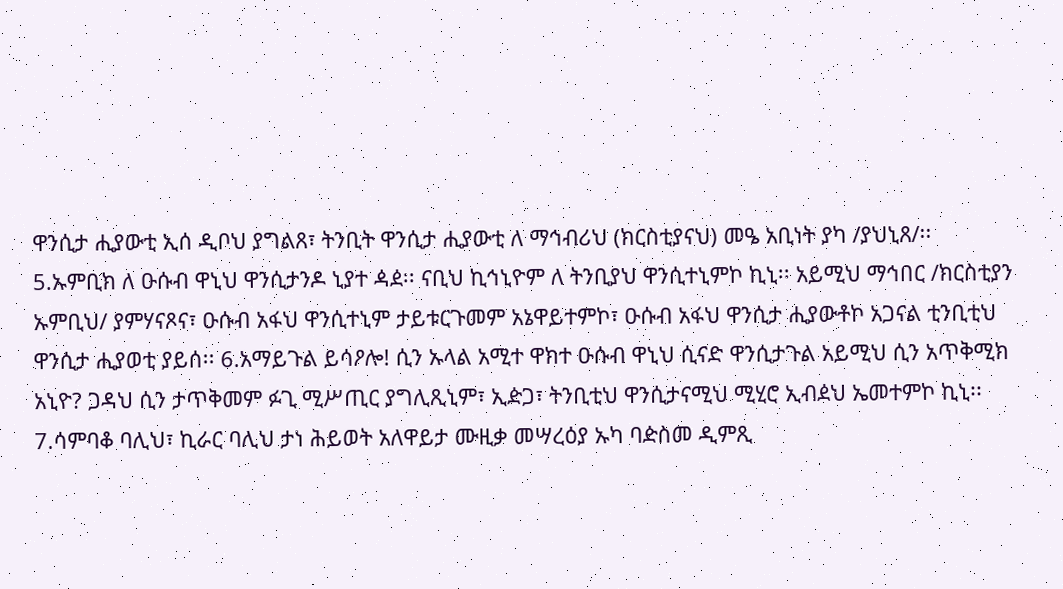ዋንሲታ ሒያውቲ ኢሰ ዲቦህ ያግልጸ፣ ትንቢት ዋንሲታ ሒያውቲ ለ ማኅብሪህ (ክርስቲያናህ) መዔ አቢነት ያካ /ያህኒጸ/፡፡
5.ኡምቢክ ለ ዑሱብ ዋኒህ ዋንሲታንዶ ኒያተ ዻዸ፡፡ ናቢህ ኪኅኒዮም ለ ትንቢያህ ዋንሲተኒምኮ ኪኒ፡፡ አይሚህ ማኅበር /ክርስቲያን ኡምቢህ/ ያምሃናጾና፣ ዑሱብ አፋህ ዋንሲተኒም ታይቱርጉመም አኔዋይተምኮ፣ ዑሱብ አፋህ ዋንሲታ ሒያውቶኮ አጋናል ቲንቢቲህ ዋንሲታ ሒያወቲ ያይሰ፡፡ 6.አማይጉል ይሳዖሎ! ሲን ኡላል አሚተ ዋክተ ዑሱብ ዋኒህ ሲናድ ዋንሲታጉል አይሚህ ሲን አጥቅሚክ አኒዮ? ጋዳህ ሲን ታጥቅመም ፉጊ ሚሥጢር ያግሊጺኒም፣ ኢዽጋ፣ ትንቢቲህ ዋንሲታናሚህ ሚሂሮ ኢብዸህ ኤመተምኮ ኪኒ፡፡ 7.ሳምባቆ ባሊህ፣ ኪራር ባሊህ ታነ ሕይወት አለዋይታ ሙዚቃ መሣረዕያ ኡካ ባዽስመ ዲምጺ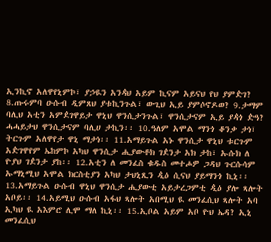ኢንኪኖ አለዋየኒምኮ፣ ያኃዪን አንዻህ አይም ኪናም አይናህ የህ ያምዽገ? 8.ጡሩምባ ዑሱብ ዲምጸህ ያቱኪንጉል፣ ውጊህ ኢይ ያምሶኖዶወ? 9.ታማም ባሊህ አቲን አምዸገዋይታ ዋኒህ ዋንሲታንጉል፣ ዋንሲታናም ኢይ ያዻጎ ዽዓ? ሓሓይታህ ዋንሲታናም ባሊሀ ታኪን፡፡ 10.ዓለም አሞል ማንጎ ቆንቃ ታነ፣ ትርጉም አለዋየታ ዋኒ ማታነ፡፡ 11.አማይጉል አኑ ዋንሲታ ዋኒህ ቱርጉም አዽገዋየም ኤከምኮ አካህ ዋንሲታ ሒያውቶክ ገዸንታ አክ ታከ፣ ኡሱክ ለ ዮያህ ገዸንታ ያከ፡፡ 12.አቲን ለ መንፈስ ቁዱስ መተሖዎ ጋዳህ ጉርሱሳም ኡማኒሚህ አሞል ክርስቲያን አካህ ታህኒጺን ዺዕ ሲናህ ያይማንጎ ኪኒ፡፡
13.አማይጉል ዑሱብ ዋኒህ ዋንሲታ ሒያውቲ አይታረጋምቲ ዺዕ ያሎ ጻሎት አቦይ፡፡ 14.አይሚህ ዑሱብ አፋህ ጻሎት አበሚህ ዪ መንፈሲህ ጻሎት አባ ኢካህ ዪ አእምሮ ሊሞ ማለ ኪኒ፡፡ 15.ኢቦል አይም አቦ ዮህ ኤዳ? ኢኒ መንፈሲህ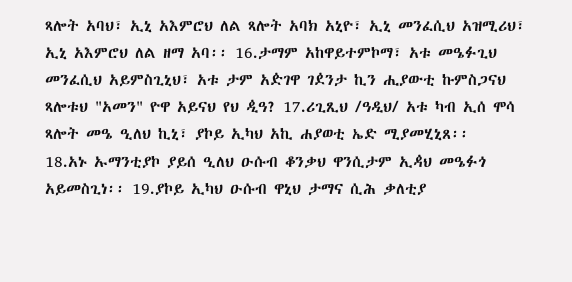ጻሎት አባህ፣ ኢኒ አእምሮህ ለል ጻሎት አባክ አኒዮ፣ ኢኒ መንፈሲህ አዝሚሪህ፣ ኢኒ አእምሮህ ለል ዘማ አባ፡፡ 16.ታማም አከዋይተምኮማ፣ አቱ መዔፉጊህ መንፈሲህ አይምስጊኒህ፣ አቱ ታም አዽገዋ ገዸንታ ኪን ሒያውቲ ኩምስጋናህ ጻሎቱህ "አመን" ዮዋ አይናህ የህ ዺዓ? 17.ሪጊጺህ /ዓዲህ/ አቱ ካብ ኢሰ ሞሳ ጻሎት መዔ ዒለህ ኪኒ፣ ያኮይ ኢካህ አኪ ሐያወቲ ኤድ ሚያመሂኒጸ፡፡
18.አኑ ኡማንቲያኮ ያይሰ ዒለህ ዑሱብ ቆንቃህ ዋንሲታም ኢዻህ መዔፉጎ አይመስጊነ፡፡ 19.ያኮይ ኢካህ ዑሱብ ዋኒህ ታማና ሲሕ ቃለቲያ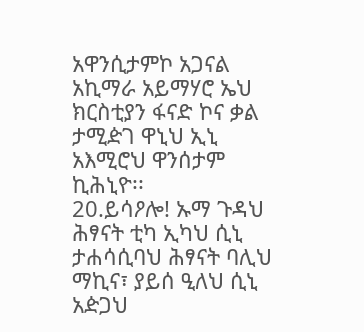አዋንሲታምኮ አጋናል አኪማራ አይማሃሮ ኤህ ክርስቲያን ፋናድ ኮና ቃል ታሚዽገ ዋኒህ ኢኒ አእሚሮህ ዋንሰታም ኪሕኒዮ፡፡
20.ይሳዖሎ! ኡማ ጉዳህ ሕፃናት ቲካ ኢካህ ሲኒ ታሐሳሲባህ ሕፃናት ባሊህ ማኪና፣ ያይሰ ዒለህ ሲኒ አዽጋህ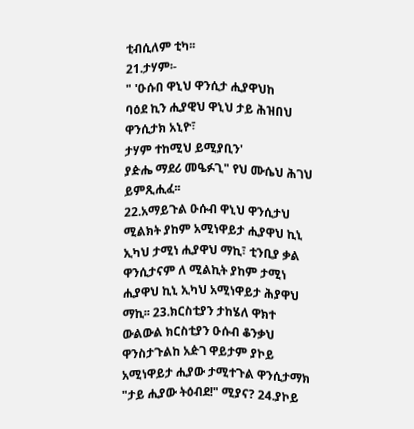ቲብሲለም ቲካ፡፡
21.ታሃም፡-
" 'ዑሱበ ዋኒህ ዋንሲታ ሒያዋህከ
ባዕደ ኪን ሒያዊህ ዋኒህ ታይ ሕዝበህ ዋንሲታክ አኒዮ፣
ታሃም ተከሚህ ይሚያቢን'
ያዽሔ ማደሪ መዔፉጊ" የህ ሙሴህ ሕገህ ይምጺሒፈ፡፡
22.አማይጉል ዑሱብ ዋኒህ ዋንሲታህ ሚልክት ያከም አሚነዋይታ ሒያዋህ ኪኒ ኢካህ ታሚነ ሒያዋህ ማኪ፣ ቲንቢያ ቃል ዋንሲታናም ለ ሚልኪት ያከም ታሚነ ሒያዋህ ኪኒ ኢካህ አሚነዋይታ ሕያዋህ ማኪ፡፡ 23.ክርስቲያን ታከሄለ ዋክተ ውልውል ክርስቲያን ዑሱብ ቆንቃህ ዋንስታጉልከ አዽገ ዋይታም ያኮይ አሚነዋይታ ሒያው ታሚተጉል ዋንሲታማክ "ታይ ሒያው ትዕብደ!" ሚያና? 24.ያኮይ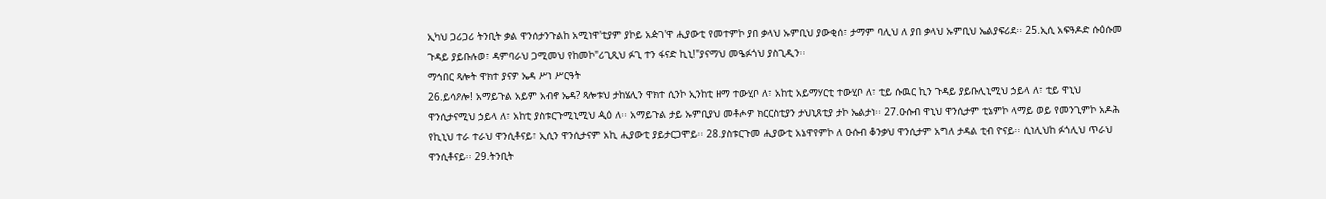ኢካህ ጋሪጋሪ ትንቢት ቃል ዋንሰታንጉልከ አሚነዋ'ቲያም ያኮይ አዽገ'ዋ ሒያውቲ የመተምኮ ያበ ቃላህ ኡምቢህ ያውቂሰ፣ ታማም ባሊህ ለ ያበ ቃላህ ኡምቢህ ኤልያፍሪደ፡፡ 25.ኢሲ አፍዓዶድ ሱዕሱመ ጉዳይ ያይቡሉወ፣ ዳምባራህ ጋሚመህ የከመኮ"ሪጊጺህ ፉጊ ተን ፋናድ ኪኒ!"ያናማህ መዔፉጎህ ያስጊዲን፡፡
ማኅበር ጻሎት ዋክተ ያናዎ ኤዳ ሥነ ሥርዓት
26.ይሳዖሎ! አማይጉል አይም አብኖ ኤዳ? ጻሎቱህ ታከሄሊን ዋክተ ሲንኮ ኢንከቲ ዘማ ተውሂቦ ለ፣ አከቲ አይማሃርቲ ተውሂቦ ለ፣ ቲይ ሱዉር ኪን ጉዳይ ያይቡሊኒሚህ ኃይላ ለ፣ ቲይ ዋኒህ ዋንሲታናሚህ ኃይላ ለ፣ አከቲ ያስቱርጉሚኒሚህ ዺዕ ለ፡፡ አማይጉል ታይ ኡምቢያህ መቶሖዎ ክርርስቲያን ታህኒጸቲያ ታኮ ኤልታነ፡፡ 27.ዑሱብ ዋኒህ ዋንሲታም ቲኔምኮ ላማይ ወይ የመንጊምኮ አዶሕ የኪኒህ ተራ ተራህ ዋንሲቶናይ፣ ኢሲን ዋንሲታናም አኪ ሒያውቲ ያይታርጋሞይ፡፡ 28.ያስቱርጉመ ሒያውቲ አኔዋየምኮ ለ ዑሱብ ቆንቃህ ዋንሲታም አግለ ታዳል ቲብ ዮናይ፡፡ ሲነሊህከ ፉጎሊህ ጥራህ ዋንሲቶናይ፡፡ 29.ትንቢት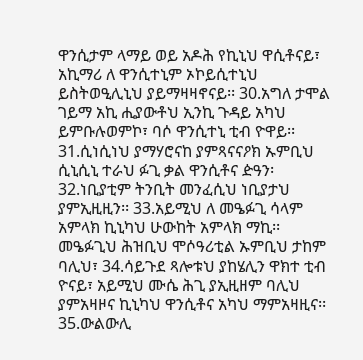ዋንሲታም ላማይ ወይ አዶሕ የኪኒህ ዋሲቶናይ፣ አኪማሪ ለ ዋንሲተኒም ኦኮይሲተኒህ ይስትወዒሊኒህ ያይማዛዛኖናይ፡፡ 30.አግለ ታሞል ገይማ አኪ ሒያውቶህ ኢንኪ ጉዳይ አካህ ይምቡሉወምኮ፣ ባሶ ዋንሲተኒ ቲብ ዮዋይ፡፡ 31.ሲነሲነህ ያማሃሮናከ ያምጻናናዖክ ኡምቢህ ሲኒሲኒ ተራህ ፉጊ ቃል ዋንሲቶና ዽዓን፡32.ነቢያቲም ትንቢት መንፈሲህ ነቢያታህ ያምኢዚዚን፡፡ 33.አይሚህ ለ መዔፉጊ ሳላም አምላክ ኪኒካህ ሁውከት አምላክ ማኪ፡፡ መዔፉጊህ ሕዝቢህ ሞሶዓሪቲል ኡምቢህ ታከም ባሊህ፣ 34.ሳይጉደ ጻሎቱህ ያከሄሊን ዋክተ ቲብ ዮናይ፣ አይሚህ ሙሴ ሕጊ ያኢዚዘም ባሊህ ያምአዛዞና ኪኒካህ ዋንሲቶና አካህ ማምአዛዚና፡፡ 35.ውልውሊ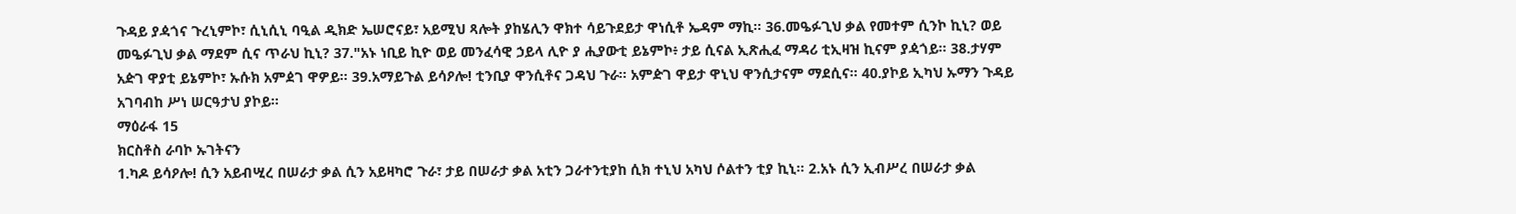ጉዳይ ያዻጎና ጉረኒምኮ፣ ሲኒሲኒ ባዒል ዲክድ ኤሠሮናይ፣ አይሚህ ጻሎት ያከሄሊን ዋክተ ሳይጉደይታ ዋነሲቶ ኤዳም ማኪ፡፡ 36.መዔፉጊህ ቃል የመተም ሲንኮ ኪኒ? ወይ መዔፉጊህ ቃል ማደም ሲና ጥራህ ኪኒ? 37."አኑ ነቢይ ኪዮ ወይ መንፈሳዊ ኃይላ ሊዮ ያ ሒያውቲ ይኔምኮ፥ ታይ ሲናል ኢጽሒፈ ማዳሪ ቲኢዛዝ ኪናም ያዻጎይ፡፡ 38.ታሃም አዽገ ዋያቲ ይኔምኮ፣ ኡሱክ አምዸገ ዋዎይ፡፡ 39.አማይጉል ይሳዖሎ! ቲንቢያ ዋንሲቶና ጋዳህ ጉራ፡፡ አምዽገ ዋይታ ዋኒህ ዋንሲታናም ማደሲና፡፡ 40.ያኮይ ኢካህ ኡማን ጉዳይ አገባብከ ሥነ ሠርዓታህ ያኮይ፡፡
ማዕራፋ 15
ክርስቶስ ራባኮ ኡገትናን
1.ካዶ ይሳዖሎ! ሲን አይብሢረ በሠራታ ቃል ሲን አይዛካሮ ጉራ፣ ታይ በሠራታ ቃል አቲን ጋራተንቲያከ ሲክ ተኒህ አካህ ሶልተን ቲያ ኪኒ፡፡ 2.አኑ ሲን ኢብሥረ በሠራታ ቃል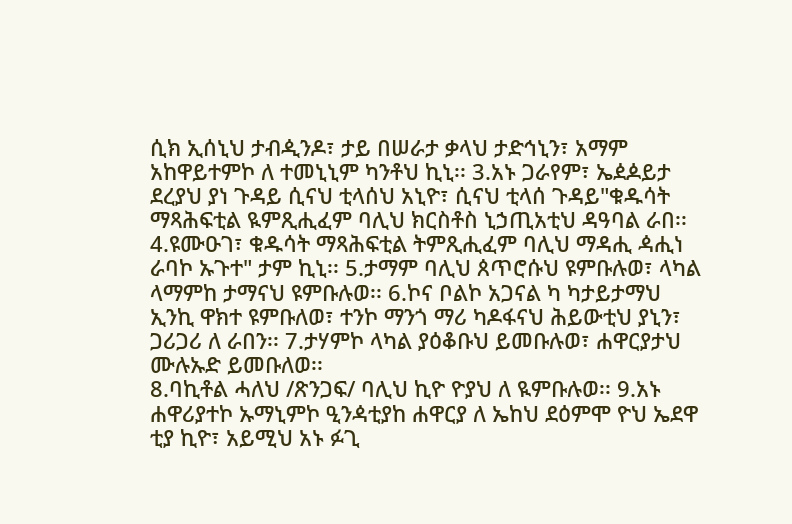ሲክ ኢሰኒህ ታብዺንዶ፣ ታይ በሠራታ ቃላህ ታድኅኒን፣ አማም አከዋይተምኮ ለ ተመኒኒም ካንቶህ ኪኒ፡፡ 3.አኑ ጋራየም፣ ኤዸዾይታ ደረያህ ያነ ጉዳይ ሲናህ ቲላሰህ አኒዮ፣ ሲናህ ቲላሰ ጉዳይ"ቁዱሳት ማጻሕፍቲል ዪምጺሒፈም ባሊህ ክርስቶስ ኒኃጢአቲህ ዳዓባል ራበ፡፡ 4.ዩሙዑገ፣ ቁዱሳት ማጻሕፍቲል ትምጺሒፈም ባሊህ ማዳሒ ዻሒነ ራባኮ ኡጉተ" ታም ኪኒ፡፡ 5.ታማም ባሊህ ጰጥሮሱህ ዩምቡሉወ፣ ላካል ላማምከ ታማናህ ዩምቡሉወ፡፡ 6.ኮና ቦልኮ አጋናል ካ ካታይታማህ ኢንኪ ዋክተ ዩምቡለወ፣ ተንኮ ማንጎ ማሪ ካዶፋናህ ሕይውቲህ ያኒን፣ ጋሪጋሪ ለ ራበን፡፡ 7.ታሃምኮ ላካል ያዕቆቡህ ይመቡሉወ፣ ሐዋርያታህ ሙሉኡድ ይመቡለወ፡፡
8.ባኪቶል ሓለህ /ጽንጋፍ/ ባሊህ ኪዮ ዮያህ ለ ዪምቡሉወ፡፡ 9.አኑ ሐዋሪያተኮ ኡማኒምኮ ዒንዻቲያከ ሐዋርያ ለ ኤከህ ደዕምሞ ዮህ ኤደዋ ቲያ ኪዮ፣ አይሚህ አኑ ፉጊ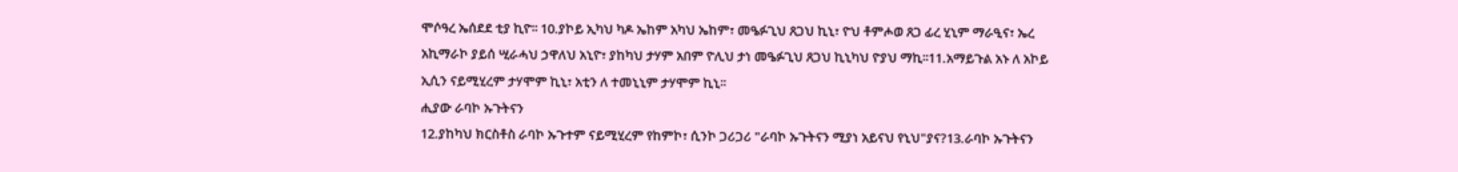ሞሶዓረ ኤሰደደ ቲያ ኪዮ፡፡ 10.ያኮይ ኢካህ ካዶ ኤከም አካህ ኤከም፣ መዔፉጊህ ጸጋህ ኪኒ፣ ዮህ ቶምሖወ ጸጋ ፊረ ሂኒም ማራዒና፣ ኤረ አኪማራኮ ያይሰ ሢራሓህ ኃዋለህ አኒዮ፣ ያከካህ ታሃም አበም ዮሊህ ታነ መዔፉጊህ ጸጋህ ኪኒካህ ዮያህ ማኪ፡፡11.አማይጉል አኑ ለ አኮይ ኢሲን ናይሚሂረም ታሃሞም ኪኒ፣ አቲን ለ ተመኒኒም ታሃሞም ኪኒ፡፡
ሒያው ራባኮ ኡጉትናን
12.ያከካህ ክርስቶስ ራባኮ ኡጉተም ናይሚሂረም የከምኮ፣ ሲንኮ ጋሪጋሪ "ራባኮ ኡጉትናን ሚያነ አይናህ የኒህ"ያና?13.ራባኮ ኡጉትናን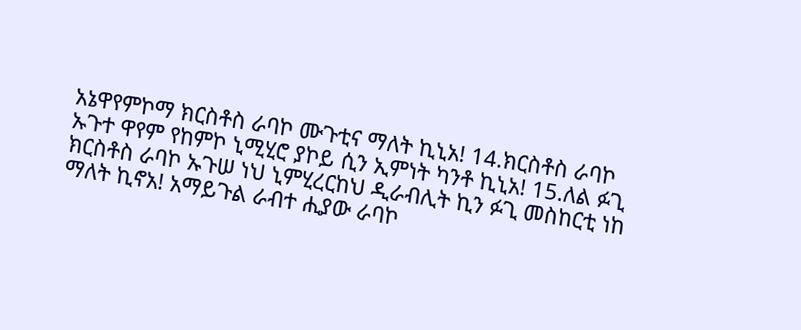አኔዋየምኮማ ክርስቶስ ራባኮ ሙጉቲና ማለት ኪኒአ! 14.ክርስቶስ ራባኮ ኡጉተ ዋየም የከምኮ ኒሚሂሮ ያኮይ ሲን ኢምነት ካንቶ ኪኒአ! 15.ለል ፉጊ ክርስቶስ ራባኮ ኡጉሠ ነህ ኒምሂረርከህ ዲራብሊት ኪን ፉጊ መስከርቲ ነከ ማለት ኪኖአ! አማይጉል ራብተ ሒያው ራባኮ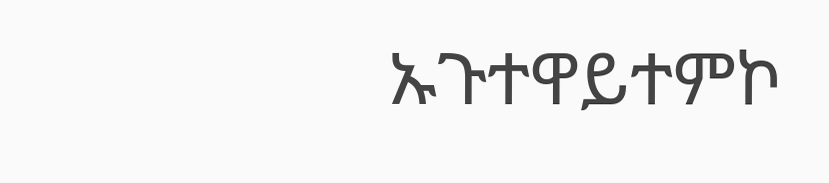ኡጉተዋይተምኮ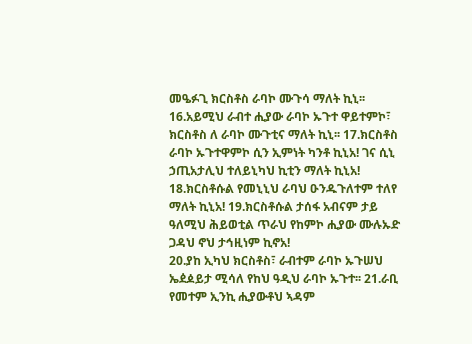መዔፉጊ ክርስቶስ ራባኮ ሙጉሳ ማለት ኪኒ፡፡ 16.አይሚህ ራብተ ሒያው ራባኮ ኡጉተ ዋይተምኮ፣ ክርስቶስ ለ ራባኮ ሙጉቲና ማለት ኪኒ፡፡ 17.ክርስቶስ ራባኮ ኡጉተዋምኮ ሲን ኢምነት ካንቶ ኪኒአ! ገና ሲኒ ኃጢአታሊህ ተለይኒካህ ኪቲን ማለት ኪኒአ! 18.ክርስቶሱል የመኒኒህ ራባህ ዑንዱጉለተም ተለየ ማለት ኪኒአ! 19.ክርስቶሱል ታሰፋ አብናም ታይ ዓለሚህ ሕይወቲል ጥራህ የከምኮ ሒያው ሙሉኡድ ጋዳህ ኖህ ታኅዚነም ኪኖአ!
20.ያከ ኢካህ ክርስቶስ፣ ራብተም ራባኮ ኡጉሠህ ኤዸዾይታ ሚሳለ የከህ ዓዲህ ራባኮ ኡጉተ፡፡ 21.ራቢ የመተም ኢንኪ ሒያውቶህ ኣዳም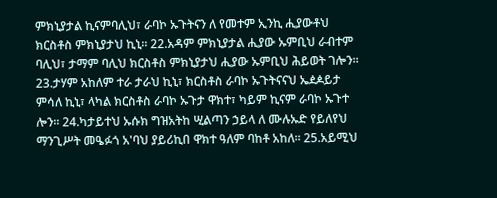ምክኒያታል ኪናምባሊህ፣ ራባኮ ኡጉትናን ለ የመተም ኢንኪ ሒያውቶህ ክርስቶስ ምክኒያታህ ኪኒ፡፡ 22.አዳም ምክኒያታል ሒያው ኡምቢህ ራብተም ባሊህ፣ ታማም ባሊህ ክርስቶስ ምክኒያታህ ሒያው ኡምቢህ ሕይወት ገሎን፡፡ 23.ታሃም አከለም ተራ ታራህ ኪኒ፣ ክርስቶስ ራባኮ ኡጉትናናህ ኤዸዾይታ ምሳለ ኪኒ፣ ላካል ክርስቶስ ራባኮ ኡጉታ ዋክተ፣ ካይም ኪናም ራባኮ ኡጉተ ሎን፡፡ 24.ካታይተህ ኡሱክ ግዝአትከ ሢልጣን ኃይላ ለ ሙሉኡድ የይለየህ ማንጊሥት መዔፉጎ አ'ባህ ያይሪኪበ ዋክተ ዓለም ባከቶ አከለ፡፡ 25.አይሚህ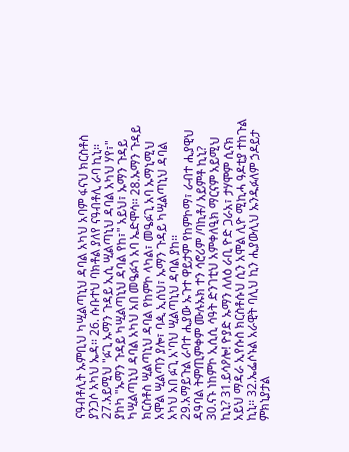ናዓብቶሊት ኡምቢህ ካሢልጣኒህ ዳባል አካህ አባም ፋናህ ክርስቶስ ያንጋሶ አካህ ኤዳ፡፡ 26. ሱቡተህ ባክቶል ያለየ ናዓብቶሊ ራባ ኪኒ፡፡ 27.አይሚህ "ፉጊ ኡማን ጉዳይ ኢሲ ሢልጣኒህ ዳባል አካህ ሃየ፣" ያከካ "ኡማን ጉዳይ ካሢልጣኒህ ዳባል የከ፣" አይህ፣ ኡማን ጉዳይ ካሢልጣኒህ ዳባል አካህ አበ መዔፉጎ አባ ኤድሞሳ፡፡ 28.ኡማን ጉዳይ ክርስቶስ ሢልጣኒህ ዳባል የከምኮ ላካል፣ መዔፉጊ አባ ኡማኒሚህ አሞል ሢልጣን ያሎ፣ ባዺ ኢሰህ፣ ኡማን ጉዳይ ካሢልጣኒህ ዳባል አካህ አበ ፉጊ አ'ባህ ሢልጣኒህ ዳባል ያከ፡፡
29.አማይጉል ራባተ ሒያው ኡጉተ ዋይታም የከምኮማ፣ ራብተ ሒያዊህ ዳዓባል ትምጢምቀም ሙሉኡክ ተን ሳሮሪም /ባኪቶ/ አይምቶ ኪኒ? 30.ናኑ ነከምኮ ኢሲሲ ሳዓት ድንገቲህ አምቀለዒክ ማርናም አይሚህ ኪኒ? 31.ይሳዖሎ! ዮያድ ኡማን ለለዕ ራቢ ዮድ ጋራአ፣ ታሃሞም ሲናክ አይህ ማዳራ ኢየሱስ ክርስቶሱህ ሲን አሞል ሊዮ ሚኪሓ ዓዶቲያ ተከጉል ኪኒ፡፡ 32.ኤፌሶኑል አራዊት ባሊህ ኪን ሒያውሊህ ኡንዱፉለም ኃዶይታ ምክኒያታል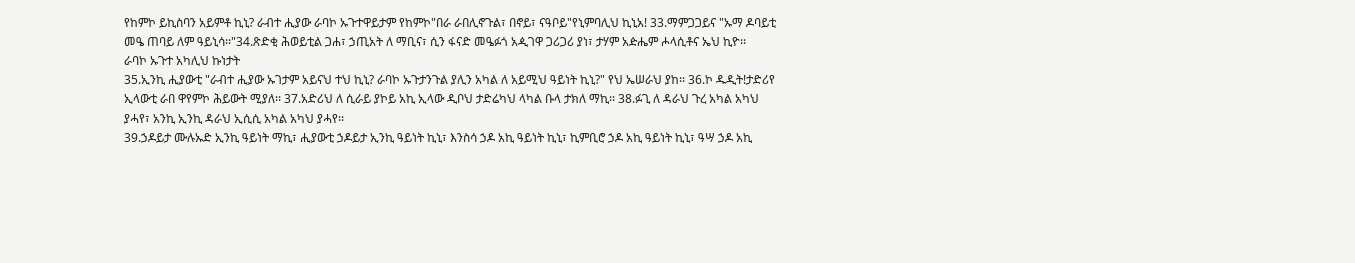የከምኮ ይኪስባን አይምቶ ኪኒ? ራብተ ሒያው ራባኮ ኡጉተዋይታም የከምኮ"በራ ራበሊኖጉል፣ በኖይ፣ ናዓቦይ"የኒምባሊህ ኪኒአ! 33.ማምጋጋይና "ኡማ ዶባይቲ መዔ ጠባይ ለም ዓይኒሳ፡፡"34.ጽድቂ ሕወይቲል ጋሐ፣ ኃጢአት ለ ማቢና፣ ሲን ፋናድ መዔፉጎ አዺገዋ ጋሪጋሪ ያነ፣ ታሃም አዽሔም ሖላሲቶና ኤህ ኪዮ፡፡
ራባኮ ኡጉተ አካሊህ ኩነታት
35.ኢንኪ ሒያውቲ "ራብተ ሒያው ኡገታም አይናህ ተህ ኪኒ? ራባኮ ኡጉታንጉል ያሊን አካል ለ አይሚህ ዓይነት ኪኒ?" የህ ኤሠራህ ያከ፡፡ 36.ኮ ዱዲት!ታድሪየ ኢላውቲ ራበ ዋየምኮ ሕይውት ሚያለ፡፡ 37.አድሪህ ለ ሲራይ ያኮይ አኪ ኢላው ዲቦህ ታድሬካህ ላካል ቡላ ታክለ ማኪ፡፡ 38.ፉጊ ለ ዳራህ ጉረ አካል አካህ ያሓየ፣ አንኪ ኢንኪ ዳራህ ኢሲሲ አካል አካህ ያሓየ፡፡
39.ኃዶይታ ሙሉኡድ ኢንኪ ዓይነት ማኪ፣ ሒያውቲ ኃዶይታ ኢንኪ ዓይነት ኪኒ፣ እንስሳ ኃዶ አኪ ዓይነት ኪኒ፣ ኪምቢሮ ኃዶ አኪ ዓይነት ኪኒ፣ ዓሣ ኃዶ አኪ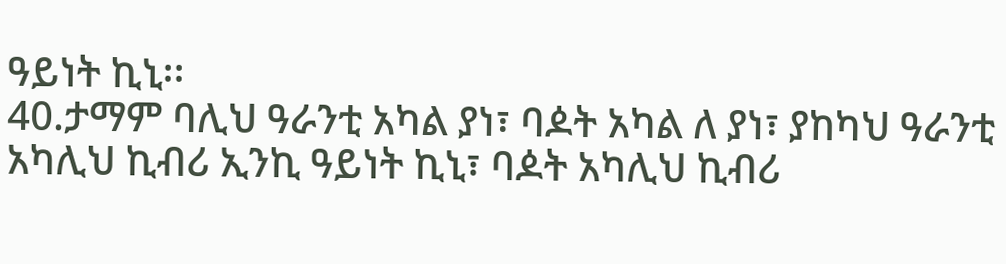ዓይነት ኪኒ፡፡
40.ታማም ባሊህ ዓራንቲ አካል ያነ፣ ባዾት አካል ለ ያነ፣ ያከካህ ዓራንቲ አካሊህ ኪብሪ ኢንኪ ዓይነት ኪኒ፣ ባዾት አካሊህ ኪብሪ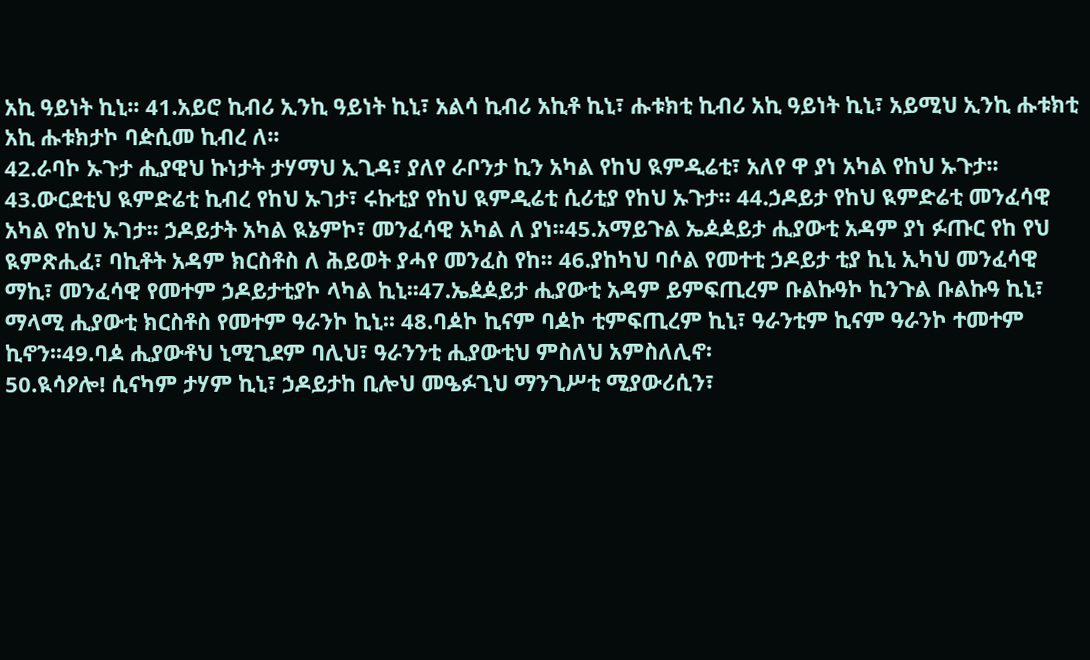አኪ ዓይነት ኪኒ፡፡ 41.አይሮ ኪብሪ ኢንኪ ዓይነት ኪኒ፣ አልሳ ኪብሪ አኪቶ ኪኒ፣ ሑቱክቲ ኪብሪ አኪ ዓይነት ኪኒ፣ አይሚህ ኢንኪ ሑቱክቲ አኪ ሑቱክታኮ ባዽሲመ ኪብረ ለ፡፡
42.ራባኮ ኡጉታ ሒያዊህ ኩነታት ታሃማህ ኢጊዳ፣ ያለየ ራቦንታ ኪን አካል የከህ ዪምዲሬቲ፣ አለየ ዋ ያነ አካል የከህ ኡጉታ፡፡ 43.ውርደቲህ ዪምድሬቲ ኪብረ የከህ ኡገታ፣ ሩኩቲያ የከህ ዪምዲሬቲ ሲሪቲያ የከህ ኡጉታ። 44.ኃዶይታ የከህ ዪምድሬቲ መንፈሳዊ አካል የከህ ኡገታ፡፡ ኃዶይታት አካል ዪኔምኮ፣ መንፈሳዊ አካል ለ ያነ፡፡45.አማይጉል ኤዾዾይታ ሒያውቲ አዳም ያነ ፉጡር የከ የህ ዪምጽሒፈ፣ ባኪቶት አዳም ክርስቶስ ለ ሕይወት ያሓየ መንፈስ የከ፡፡ 46.ያከካህ ባሶል የመተቲ ኃዶይታ ቲያ ኪኒ ኢካህ መንፈሳዊ ማኪ፣ መንፈሳዊ የመተም ኃዶይታቲያኮ ላካል ኪኒ፡፡47.ኤዸዾይታ ሒያውቲ አዳም ይምፍጢረም ቡልኩዓኮ ኪንጉል ቡልኩዓ ኪኒ፣ ማላሚ ሒያውቲ ክርስቶስ የመተም ዓራንኮ ኪኒ፡፡ 48.ባዾኮ ኪናም ባዾኮ ቲምፍጢረም ኪኒ፣ ዓራንቲም ኪናም ዓራንኮ ተመተም ኪኖን፡፡49.ባዾ ሒያውቶህ ኒሚጊደም ባሊህ፣ ዓራንንቲ ሒያውቲህ ምስለህ አምስለሊኖ፡
50.ዪሳዖሎ! ሲናካም ታሃም ኪኒ፣ ኃዶይታከ ቢሎህ መዔፉጊህ ማንጊሥቲ ሚያውሪሲን፣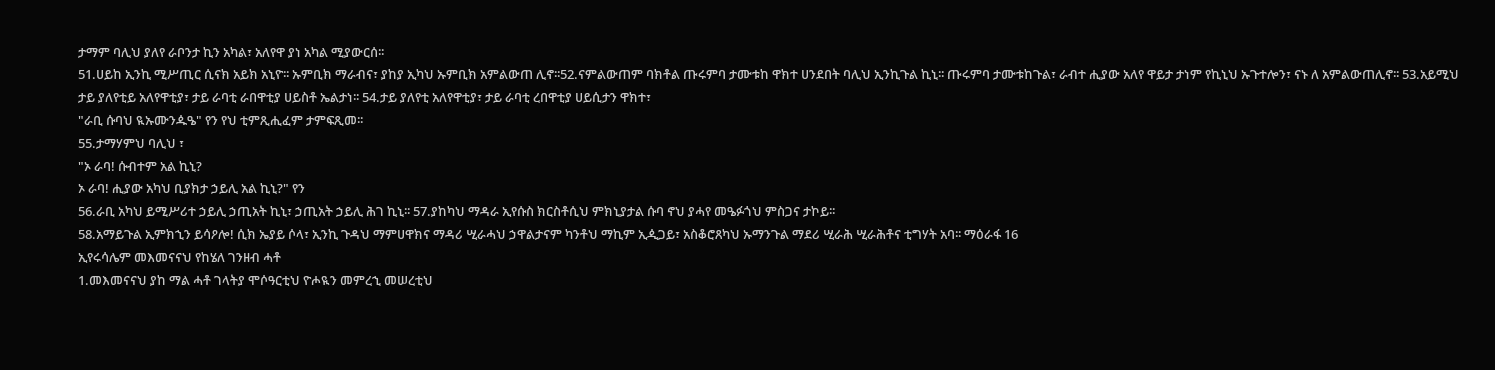ታማም ባሊህ ያለየ ራቦንታ ኪን አካል፣ አለየዋ ያነ አካል ሚያውርሰ፡፡
51.ሀይከ ኢንኪ ሚሥጢር ሲናክ አይክ አኒዮ፡፡ ኡምቢክ ማራብና፣ ያከያ ኢካህ ኡምቢክ አምልውጠ ሊኖ፡፡52.ናምልውጠም ባክቶል ጡሩምባ ታሙቱከ ዋክተ ሀንደበት ባሊህ ኢንኪጉል ኪኒ፡፡ ጡሩምባ ታሙቱከጉል፣ ራብተ ሒያው አለየ ዋይታ ታነም የኪኒህ ኡጉተሎን፣ ናኑ ለ አምልውጠሊኖ፡፡ 53.አይሚህ ታይ ያለየቲይ አለየዋቲያ፣ ታይ ራባቲ ራበዋቲያ ሀይስቶ ኤልታነ፡፡ 54.ታይ ያለየቲ አለየዋቲያ፣ ታይ ራባቲ ረበዋቲያ ሀይሲታን ዋክተ፣
"ራቢ ሱባህ ዪኡሙንዹዔ" የን የህ ቲምጺሒፈም ታምፍጺመ፡፡
55.ታማሃምህ ባሊህ ፣
"ኦ ራባ! ሱብተም አል ኪኒ?
ኦ ራባ! ሒያው አካህ ቢያክታ ኃይሊ አል ኪኒ?" የን
56.ራቢ አካህ ይሚሥሪተ ኃይሊ ኃጢአት ኪኒ፣ ኃጢአት ኃይሊ ሕገ ኪኒ፡፡ 57.ያከካህ ማዳራ ኢየሱስ ክርስቶሲህ ምክኒያታል ሱባ ኖህ ያሓየ መዔፉጎህ ምስጋና ታኮይ፡፡
58.አማይጉል ኢምክኂን ይሳዖሎ! ሲክ ኤያይ ሶላ፣ ኢንኪ ጉዳህ ማምሀዋክና ማዳሪ ሢራሓህ ኃዋልታናም ካንቶህ ማኪም ኢዺጋይ፣ አስቆሮጸካህ ኡማንጉል ማደሪ ሢራሕ ሢራሕቶና ቲግሃት አባ፡፡ ማዕራፋ 16
ኢየሩሳሌም መእመናናህ የከሄለ ገንዘብ ሓቶ
1.መእመናናህ ያከ ማል ሓቶ ገላትያ ሞሶዓርቲህ ዮሖዪን መምረኂ መሠረቲህ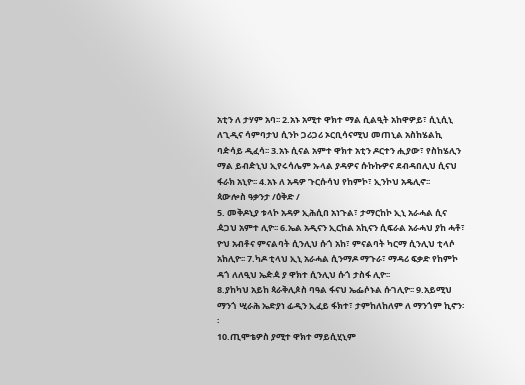አቲን ለ ታሃም አባ፡፡ 2.አኑ አሚተ ዋክተ ማል ሲልዒት አከዋዎይ፣ ሲኒሲኒ ለጊዲና ሳምባታህ ሲንኮ ጋሪጋሪ ኦርቢሳናሚህ መጠኒል አስከሄልኪ ባዽሳይ ዲፈሳ፡፡ 3.አኑ ሲናል አምተ ዋክተ አቲን ዶርተን ሒያው፣ የስከሄሊን ማል ይብዽኒህ ኢየሩሳሌም ኡላል ያዳዎና ሱኩኩዎና ደብዳበሊህ ሲናህ ፋራክ አኒዮ፡፡ 4.አኑ ለ አዳዎ ጉርሱሳህ የከምኮ፣ ኢንኮህ አዴሊኖ፡፡
ጳውሎስ ዓቃንታ /ዕቅድ /
5. መቅዶኒያ ቱላኮ አዳዎ ኢሕሲበ አነጉል፣ ታማርከኮ ኢኒ አራሓል ሲና ዻጋህ አምተ ሊዮ፡፡ 6.ኤል አዲናን ኢርከል አኪናን ሲፍራል አራሓህ ያከ ሓቶ፣ ዮህ አብቶና ምናልባት ሲንሊህ ሱጎ አከ፣ ምናልባት ካርማ ሲንሊህ ቲላሶ አከሊዮ፡፡ 7.ካዶ ቲላህ ኢኒ አራሓል ሲንማዶ ማጉራ፣ ማዳሪ ፍቃድ የከምኮ ዳጎ ለለዒህ ኤዽዻ ያ ዋክተ ሲንሊህ ሱጎ ታስፋ ሊዮ፡፡
8.ያከካህ አይከ ጳራቅሊጶስ ባዓል ፋናህ ኤፌሶኑል ሱገሊዮ፡፡ 9.አይሚህ ማንጎ ሢራሕ ኤድያነ ፊዲን ኢፈይ ፋክተ፣ ታምከለከለም ለ ማንጎም ኪኖን፡፡
10.ጢሞቴዎስ ያሚተ ዋክተ ማይሲሂኒም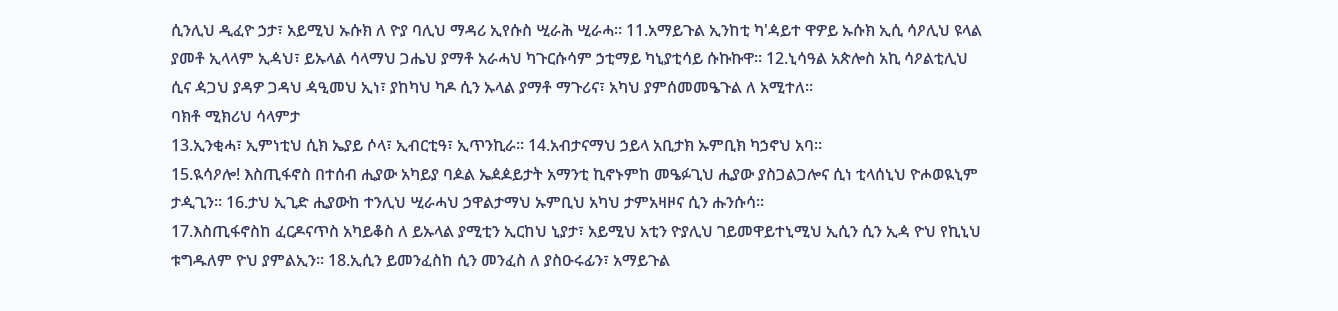ሲንሊህ ዲፈዮ ኃታ፣ አይሚህ ኡሱክ ለ ዮያ ባሊህ ማዳሪ ኢየሱስ ሢራሕ ሢራሓ፡፡ 11.አማይጉል ኢንከቲ ካ'ዻይተ ዋዎይ ኡሱክ ኢሲ ሳዖሊህ ዩላል ያመቶ ኢላላም ኢዻህ፣ ይኡላል ሳላማህ ጋሔህ ያማቶ አራሓህ ካጉርሱሳም ኃቲማይ ካኒያቲሳይ ሱኩኩዋ፡፡ 12.ኒሳዓል አጵሎስ አኪ ሳዖልቲሊህ ሲና ዻጋህ ያዳዎ ጋዳህ ዻዒመህ ኢነ፣ ያከካህ ካዶ ሲን ኡላል ያማቶ ማጉሪና፣ አካህ ያምሰመመዔጉል ለ አሚተለ።
ባክቶ ሚክሪህ ሳላምታ
13.ኢንቂሓ፣ ኢምነቲህ ሲክ ኤያይ ሶላ፣ ኢብርቲዓ፣ ኢጥንኪራ፡፡ 14.አብታናማህ ኃይላ አቢታክ ኡምቢክ ካኃኖህ አባ፡፡
15.ዪሳዖሎ! እስጢፋኖስ በተሰብ ሒያው አካይያ ባዾል ኤዸዾይታት አማንቲ ኪኖኑምከ መዔፉጊህ ሒያው ያስጋልጋሎና ሲነ ቲላሰኒህ ዮሖወዪኒም ታዺጊን፡፡ 16.ታህ ኢጊድ ሒያውከ ተንሊህ ሢራሓህ ኃዋልታማህ ኡምቢህ አካህ ታምአዛዞና ሲን ሑንሱሳ፡፡
17.እስጢፋኖስከ ፈርዶናጥስ አካይቆስ ለ ይኡላል ያሚቲን ኢርከህ ኒያታ፣ አይሚህ አቲን ዮያሊህ ገይመዋይተኒሚህ ኢሲን ሲን ኢዻ ዮህ የኪኒህ ቱግዱለም ዮህ ያምልኢን፡፡ 18.ኢሲን ይመንፈስከ ሲን መንፈስ ለ ያስዑሩፊን፣ አማይጉል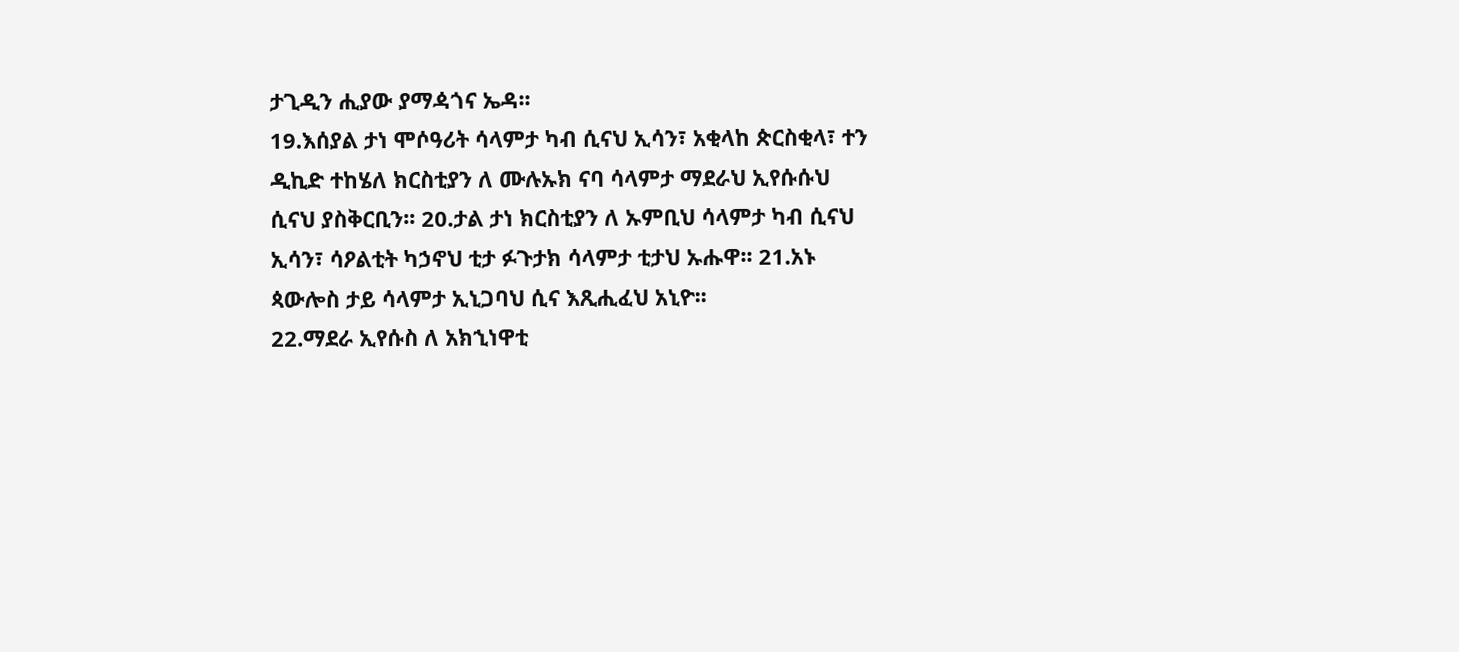ታጊዲን ሒያው ያማዻጎና ኤዳ፡፡
19.እሰያል ታነ ሞሶዓሪት ሳላምታ ካብ ሲናህ ኢሳን፣ አቂላከ ጵርስቂላ፣ ተን ዲኪድ ተከሄለ ክርስቲያን ለ ሙሉኡክ ናባ ሳላምታ ማደራህ ኢየሱሱህ ሲናህ ያስቅርቢን፡፡ 20.ታል ታነ ክርስቲያን ለ ኡምቢህ ሳላምታ ካብ ሲናህ ኢሳን፣ ሳዖልቲት ካኃኖህ ቲታ ፉጉታክ ሳላምታ ቲታህ ኡሑዋ፡፡ 21.አኑ ጳውሎስ ታይ ሳላምታ ኢኒጋባህ ሲና እጺሒፈህ አኒዮ፡፡
22.ማደራ ኢየሱስ ለ አክኂነዋቲ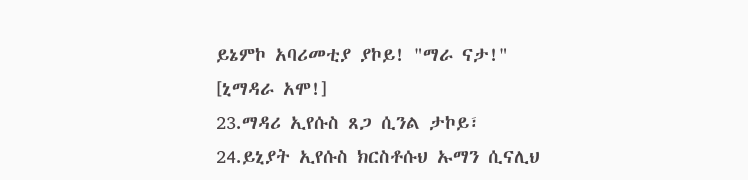ይኔምኮ አባሪመቲያ ያኮይ! "ማራ ናታ!" [ኒማዳራ አሞ!]
23.ማዳሪ ኢየሱስ ጸጋ ሲንል ታኮይ፣ 24.ይኒያት ኢየሱስ ክርስቶሱህ ኡማን ሲናሊህ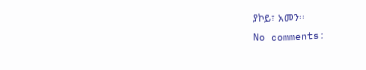ያኮይ፣ አመን፡፡
No comments: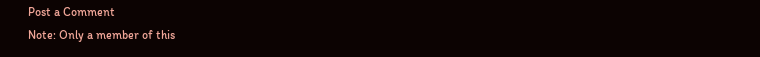Post a Comment
Note: Only a member of this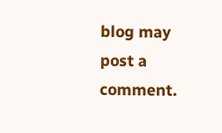blog may post a comment.